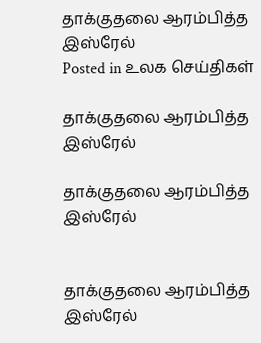தாக்குதலை ஆரம்பித்த இஸ்ரேல்
Posted in உலக செய்திகள்

தாக்குதலை ஆரம்பித்த இஸ்ரேல்

தாக்குதலை ஆரம்பித்த இஸ்ரேல்


தாக்குதலை ஆரம்பித்த இஸ்ரேல்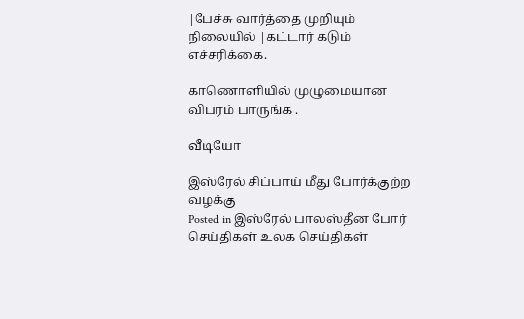|பேச்சு வார்த்தை முறியும் நிலையில் |கட்டார் கடும் எச்சரிக்கை.

காணொளியில் முழுமையான விபரம் பாருங்க .

வீடியோ

இஸ்ரேல் சிப்பாய் மீது போர்க்குற்ற வழக்கு
Posted in இஸ்ரேல் பாலஸ்தீன போர் செய்திகள் உலக செய்திகள்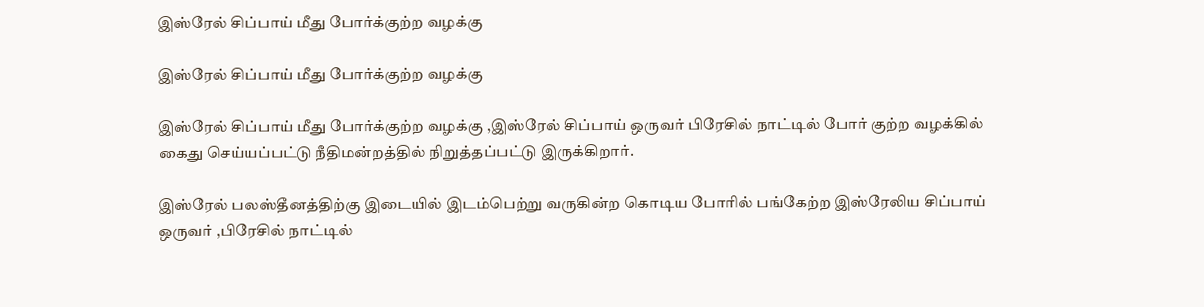இஸ்ரேல் சிப்பாய் மீது போர்க்குற்ற வழக்கு

இஸ்ரேல் சிப்பாய் மீது போர்க்குற்ற வழக்கு

இஸ்ரேல் சிப்பாய் மீது போர்க்குற்ற வழக்கு ,இஸ்ரேல் சிப்பாய் ஒருவர் பிரேசில் நாட்டில் போர் குற்ற வழக்கில் கைது செய்யப்பட்டு நீதிமன்றத்தில் நிறுத்தப்பட்டு இருக்கிறார்.

இஸ்ரேல் பலஸ்தீனத்திற்கு இடையில் இடம்பெற்று வருகின்ற கொடிய போரில் பங்கேற்ற இஸ்ரேலிய சிப்பாய் ஒருவர் ,பிரேசில் நாட்டில்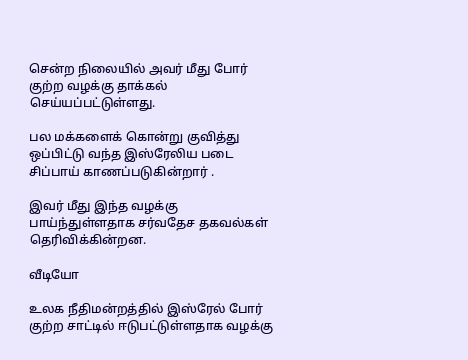சென்ற நிலையில் அவர் மீது போர் குற்ற வழக்கு தாக்கல் செய்யப்பட்டுள்ளது.

பல மக்களைக் கொன்று குவித்து ஒப்பிட்டு வந்த இஸ்ரேலிய படை சிப்பாய் காணப்படுகின்றார் .

இவர் மீது இந்த வழக்கு பாய்ந்துள்ளதாக சர்வதேச தகவல்கள் தெரிவிக்கின்றன.

வீடியோ

உலக நீதிமன்றத்தில் இஸ்ரேல் போர் குற்ற சாட்டில் ஈடுபட்டுள்ளதாக வழக்கு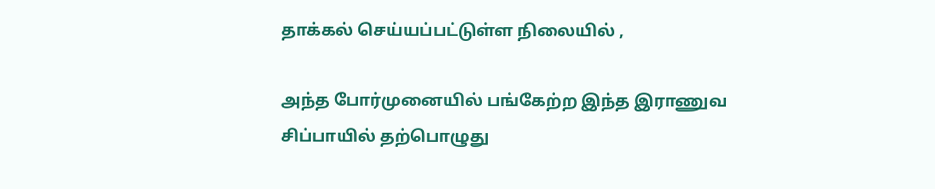தாக்கல் செய்யப்பட்டுள்ள நிலையில் ,

அந்த போர்முனையில் பங்கேற்ற இந்த இராணுவ சிப்பாயில் தற்பொழுது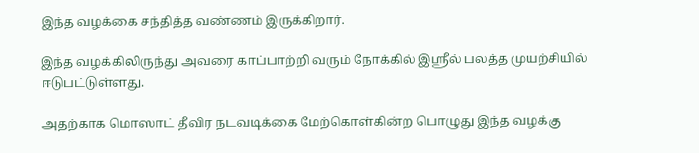இந்த வழக்கை சந்தித்த வண்ணம் இருக்கிறார்.

இந்த வழக்கிலிருந்து அவரை காப்பாற்றி வரும் நோக்கில் இஸ்ரீல் பலத்த முயற்சியில் ஈடுபட்டுள்ளது.

அதற்காக மொஸாட் தீவிர நடவடிக்கை மேற்கொள்கின்ற பொழுது இந்த வழக்கு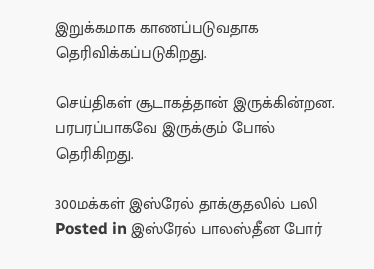இறுக்கமாக காணப்படுவதாக தெரிவிக்கப்படுகிறது.

செய்திகள் சூடாகத்தான் இருக்கின்றன. பரபரப்பாகவே இருக்கும் போல் தெரிகிறது.

300மக்கள் இஸ்ரேல் தாக்குதலில் பலி
Posted in இஸ்ரேல் பாலஸ்தீன போர்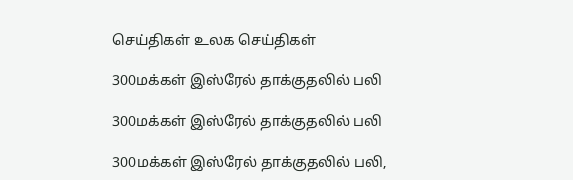செய்திகள் உலக செய்திகள்

300மக்கள் இஸ்ரேல் தாக்குதலில் பலி

300மக்கள் இஸ்ரேல் தாக்குதலில் பலி

300மக்கள் இஸ்ரேல் தாக்குதலில் பலி,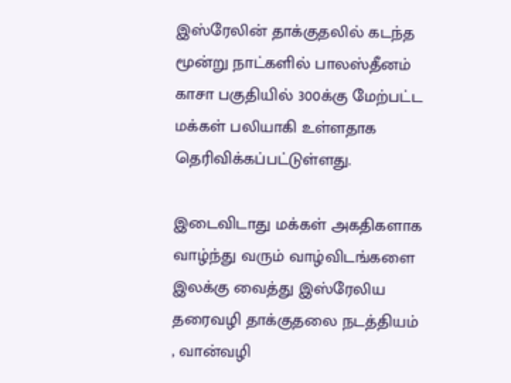இஸ்ரேலின் தாக்குதலில் கடந்த மூன்று நாட்களில் பாலஸ்தீனம் காசா பகுதியில் 300க்கு மேற்பட்ட மக்கள் பலியாகி உள்ளதாக தெரிவிக்கப்பட்டுள்ளது.

இடைவிடாது மக்கள் அகதிகளாக வாழ்ந்து வரும் வாழ்விடங்களை இலக்கு வைத்து இஸ்ரேலிய தரைவழி தாக்குதலை நடத்தியம் , வான்வழி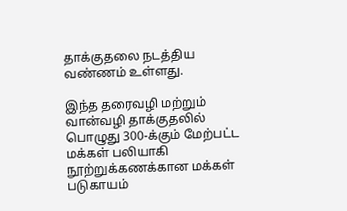தாக்குதலை நடத்திய வண்ணம் உள்ளது.

இந்த தரைவழி மற்றும் வான்வழி தாக்குதலில் பொழுது 300-க்கும் மேற்பட்ட மக்கள் பலியாகி நூற்றுக்கணக்கான மக்கள் படுகாயம்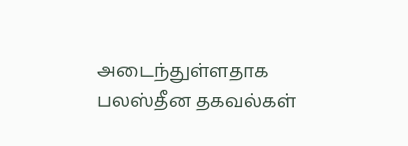அடைந்துள்ளதாக பலஸ்தீன தகவல்கள்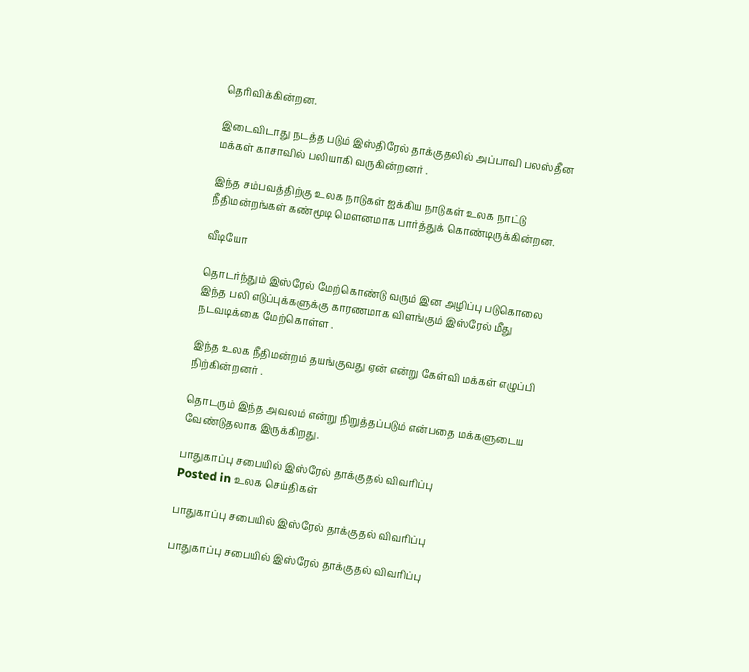தெரிவிக்கின்றன.

இடைவிடாது நடத்த படும் இஸ்திரேல் தாக்குதலில் அப்பாவி பலஸ்தீன மக்கள் காசாவில் பலியாகி வருகின்றனர் .

இந்த சம்பவத்திற்கு உலக நாடுகள் ஐக்கிய நாடுகள் உலக நாட்டு நீதிமன்றங்கள் கண்மூடி மௌனமாக பார்த்துக் கொண்டிருக்கின்றன.

வீடியோ

தொடர்ந்தும் இஸ்ரேல் மேற்கொண்டு வரும் இன அழிப்பு படுகொலை இந்த பலி எடுப்புக்களுக்கு காரணமாக விளங்கும் இஸ்ரேல் மீது நடவடிக்கை மேற்கொள்ள .

இந்த உலக நீதிமன்றம் தயங்குவது ஏன் என்று கேள்வி மக்கள் எழுப்பி நிற்கின்றனர் .

தொடரும் இந்த அவலம் என்று நிறுத்தப்படும் என்பதை மக்களுடைய வேண்டுதலாக இருக்கிறது.

பாதுகாப்பு சபையில் இஸ்ரேல் தாக்குதல் விவரிப்பு
Posted in உலக செய்திகள்

பாதுகாப்பு சபையில் இஸ்ரேல் தாக்குதல் விவரிப்பு

பாதுகாப்பு சபையில் இஸ்ரேல் தாக்குதல் விவரிப்பு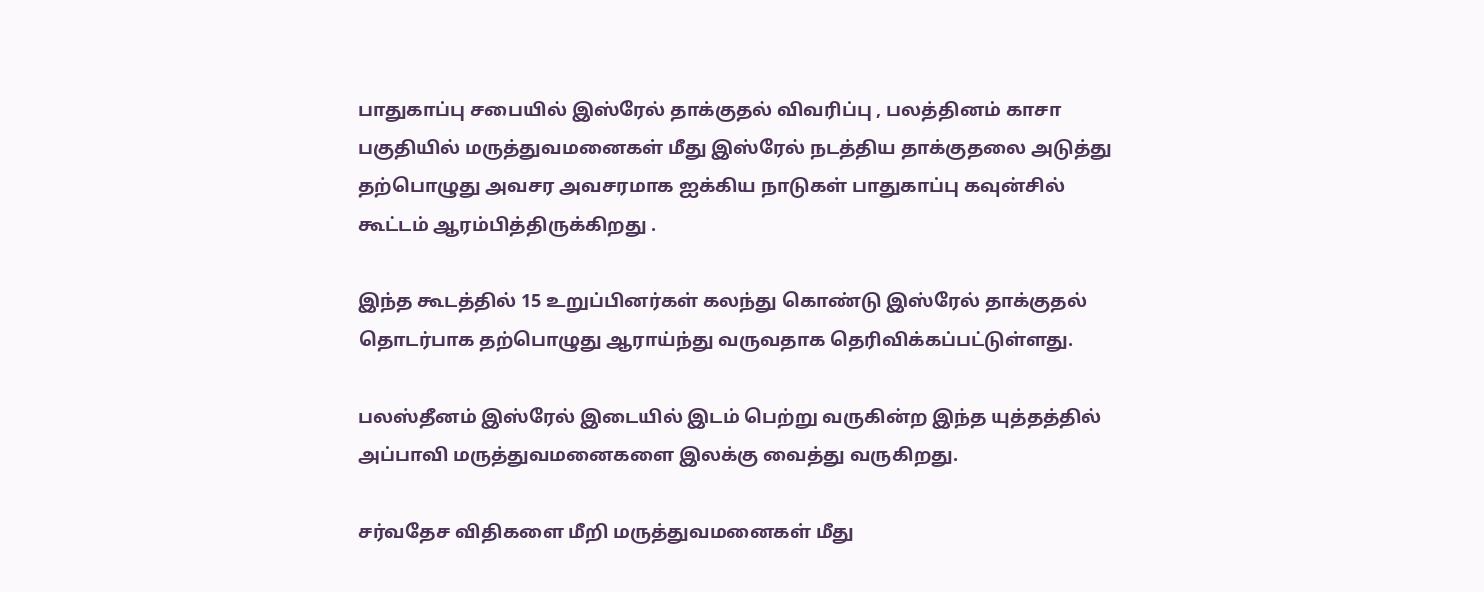பாதுகாப்பு சபையில் இஸ்ரேல் தாக்குதல் விவரிப்பு , பலத்தினம் காசா பகுதியில் மருத்துவமனைகள் மீது இஸ்ரேல் நடத்திய தாக்குதலை அடுத்து தற்பொழுது அவசர அவசரமாக ஐக்கிய நாடுகள் பாதுகாப்பு கவுன்சில் கூட்டம் ஆரம்பித்திருக்கிறது .

இந்த கூடத்தில் 15 உறுப்பினர்கள் கலந்து கொண்டு இஸ்ரேல் தாக்குதல் தொடர்பாக தற்பொழுது ஆராய்ந்து வருவதாக தெரிவிக்கப்பட்டுள்ளது.

பலஸ்தீனம் இஸ்ரேல் இடையில் இடம் பெற்று வருகின்ற இந்த யுத்தத்தில் அப்பாவி மருத்துவமனைகளை இலக்கு வைத்து வருகிறது.

சர்வதேச விதிகளை மீறி மருத்துவமனைகள் மீது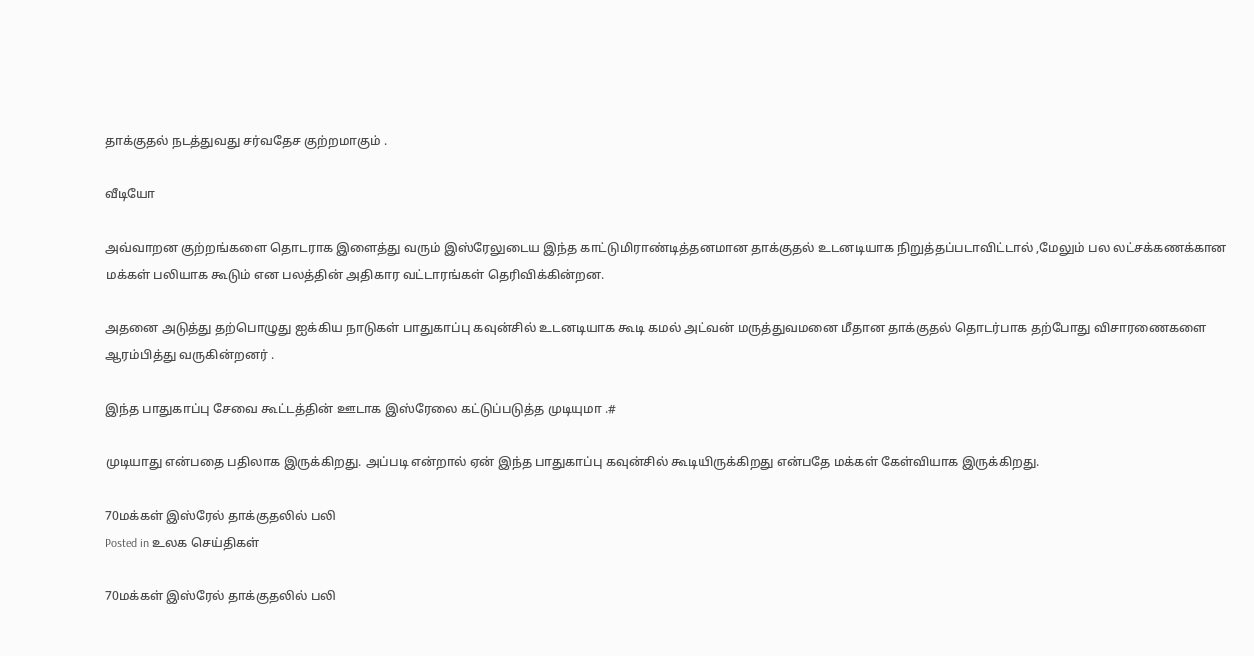தாக்குதல் நடத்துவது சர்வதேச குற்றமாகும் .

வீடியோ

அவ்வாறன குற்றங்களை தொடராக இளைத்து வரும் இஸ்ரேலுடைய இந்த காட்டுமிராண்டித்தனமான தாக்குதல் உடனடியாக நிறுத்தப்படாவிட்டால் ,மேலும் பல லட்சக்கணக்கான மக்கள் பலியாக கூடும் என பலத்தின் அதிகார வட்டாரங்கள் தெரிவிக்கின்றன.

அதனை அடுத்து தற்பொழுது ஐக்கிய நாடுகள் பாதுகாப்பு கவுன்சில் உடனடியாக கூடி கமல் அட்வன் மருத்துவமனை மீதான தாக்குதல் தொடர்பாக தற்போது விசாரணைகளை ஆரம்பித்து வருகின்றனர் .

இந்த பாதுகாப்பு சேவை கூட்டத்தின் ஊடாக இஸ்ரேலை கட்டுப்படுத்த முடியுமா .#

முடியாது என்பதை பதிலாக இருக்கிறது. அப்படி என்றால் ஏன் இந்த பாதுகாப்பு கவுன்சில் கூடியிருக்கிறது என்பதே மக்கள் கேள்வியாக இருக்கிறது.

70மக்கள் இஸ்ரேல் தாக்குதலில் பலி
Posted in உலக செய்திகள்

70மக்கள் இஸ்ரேல் தாக்குதலில் பலி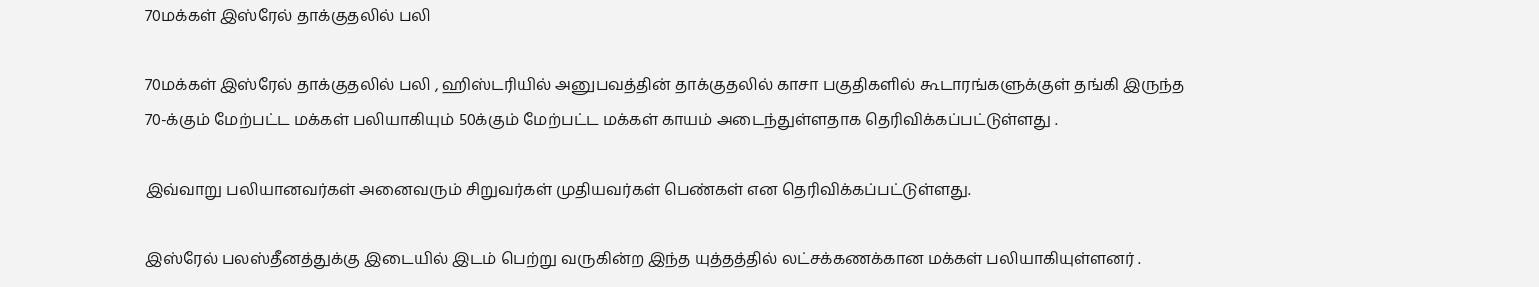70மக்கள் இஸ்ரேல் தாக்குதலில் பலி

70மக்கள் இஸ்ரேல் தாக்குதலில் பலி , ஹிஸ்டரியில் அனுபவத்தின் தாக்குதலில் காசா பகுதிகளில் கூடாரங்களுக்குள் தங்கி இருந்த 70-க்கும் மேற்பட்ட மக்கள் பலியாகியும் 50க்கும் மேற்பட்ட மக்கள் காயம் அடைந்துள்ளதாக தெரிவிக்கப்பட்டுள்ளது .

இவ்வாறு பலியானவர்கள் அனைவரும் சிறுவர்கள் முதியவர்கள் பெண்கள் என தெரிவிக்கப்பட்டுள்ளது.

இஸ்ரேல் பலஸ்தீனத்துக்கு இடையில் இடம் பெற்று வருகின்ற இந்த யுத்தத்தில் லட்சக்கணக்கான மக்கள் பலியாகியுள்ளனர் .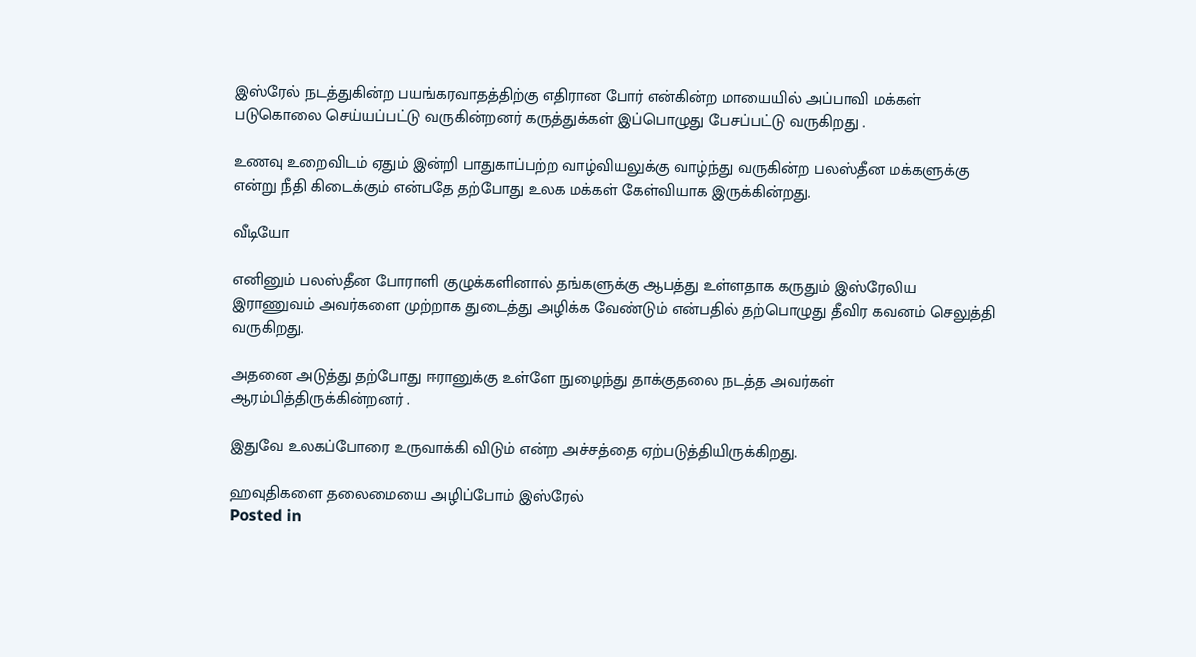இஸ்ரேல் நடத்துகின்ற பயங்கரவாதத்திற்கு எதிரான போர் என்கின்ற மாயையில் அப்பாவி மக்கள் படுகொலை செய்யப்பட்டு வருகின்றனர் கருத்துக்கள் இப்பொழுது பேசப்பட்டு வருகிறது .

உணவு உறைவிடம் ஏதும் இன்றி பாதுகாப்பற்ற வாழ்வியலுக்கு வாழ்ந்து வருகின்ற பலஸ்தீன மக்களுக்கு என்று நீதி கிடைக்கும் என்பதே தற்போது உலக மக்கள் கேள்வியாக இருக்கின்றது.

வீடியோ

எனினும் பலஸ்தீன போராளி குழுக்களினால் தங்களுக்கு ஆபத்து உள்ளதாக கருதும் இஸ்ரேலிய இராணுவம் அவர்களை முற்றாக துடைத்து அழிக்க வேண்டும் என்பதில் தற்பொழுது தீவிர கவனம் செலுத்தி வருகிறது.

அதனை அடுத்து தற்போது ஈரானுக்கு உள்ளே நுழைந்து தாக்குதலை நடத்த அவர்கள் ஆரம்பித்திருக்கின்றனர் .

இதுவே உலகப்போரை உருவாக்கி விடும் என்ற அச்சத்தை ஏற்படுத்தியிருக்கிறது.

ஹவுதிகளை தலைமையை அழிப்போம் இஸ்ரேல்
Posted in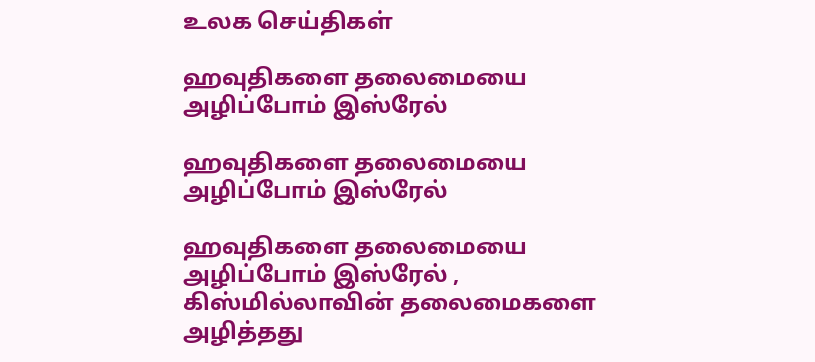உலக செய்திகள்

ஹவுதிகளை தலைமையை அழிப்போம் இஸ்ரேல்

ஹவுதிகளை தலைமையை அழிப்போம் இஸ்ரேல்

ஹவுதிகளை தலைமையை அழிப்போம் இஸ்ரேல் , கிஸ்மில்லாவின் தலைமைகளை அழித்தது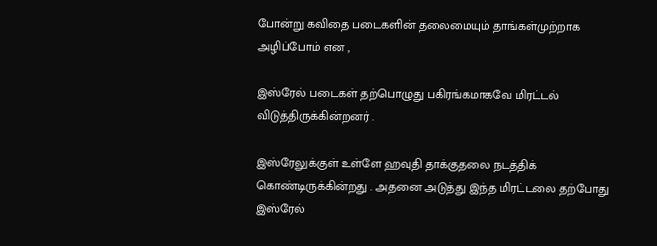போன்று கவிதை படைகளின் தலைமையும் தாங்கள்முற்றாக அழிப்போம் என ,

இஸ்ரேல் படைகள் தற்பொழுது பகிரங்கமாகவே மிரட்டல் விடுத்திருக்கின்றனர் .

இஸ்ரேலுக்குள் உள்ளே ஹவுதி தாக்குதலை நடத்திக் கொண்டிருக்கின்றது . அதனை அடுத்து இந்த மிரட்டலை தற்போது இஸ்ரேல்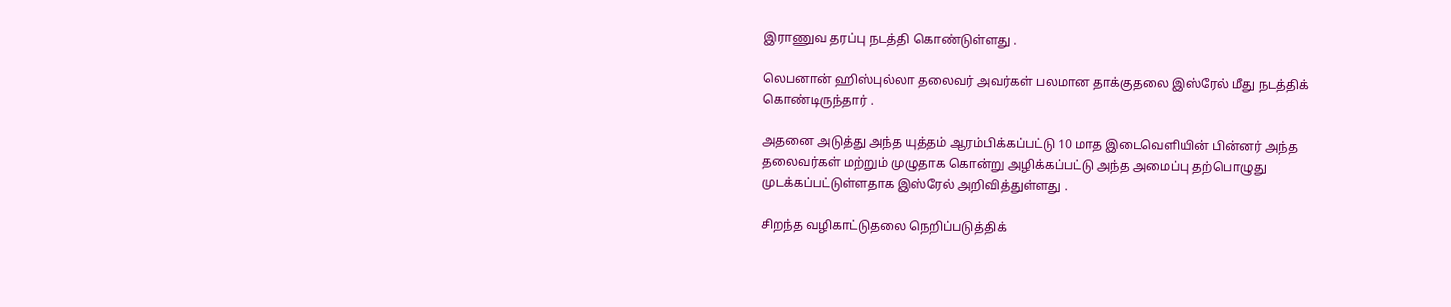இராணுவ தரப்பு நடத்தி கொண்டுள்ளது .

லெபனான் ஹிஸ்புல்லா தலைவர் அவர்கள் பலமான தாக்குதலை இஸ்ரேல் மீது நடத்திக் கொண்டிருந்தார் .

அதனை அடுத்து அந்த யுத்தம் ஆரம்பிக்கப்பட்டு 10 மாத இடைவெளியின் பின்னர் அந்த தலைவர்கள் மற்றும் முழுதாக கொன்று அழிக்கப்பட்டு அந்த அமைப்பு தற்பொழுது முடக்கப்பட்டுள்ளதாக இஸ்ரேல் அறிவித்துள்ளது .

சிறந்த வழிகாட்டுதலை நெறிப்படுத்திக்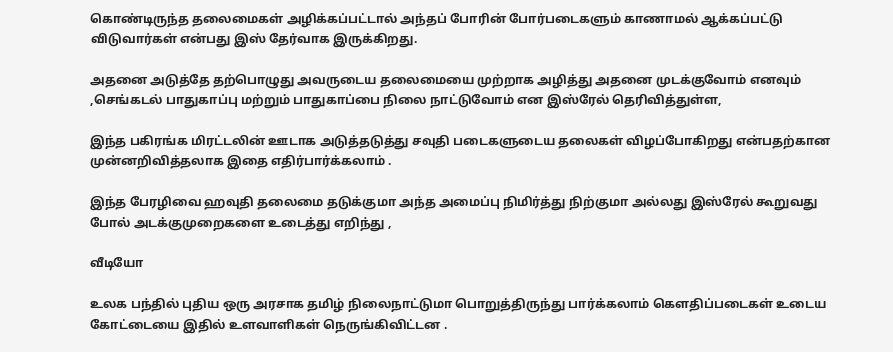கொண்டிருந்த தலைமைகள் அழிக்கப்பட்டால் அந்தப் போரின் போர்படைகளும் காணாமல் ஆக்கப்பட்டு விடுவார்கள் என்பது இஸ் தேர்வாக இருக்கிறது.

அதனை அடுத்தே தற்பொழுது அவருடைய தலைமையை முற்றாக அழித்து அதனை முடக்குவோம் எனவும் ,செங்கடல் பாதுகாப்பு மற்றும் பாதுகாப்பை நிலை நாட்டுவோம் என இஸ்ரேல் தெரிவித்துள்ள,

இந்த பகிரங்க மிரட்டலின் ஊடாக அடுத்தடுத்து சவுதி படைகளுடைய தலைகள் விழப்போகிறது என்பதற்கான முன்னறிவித்தலாக இதை எதிர்பார்க்கலாம் .

இந்த பேரழிவை ஹவுதி தலைமை தடுக்குமா அந்த அமைப்பு நிமிர்த்து நிற்குமா அல்லது இஸ்ரேல் கூறுவது போல் அடக்குமுறைகளை உடைத்து எறிந்து ,

வீடியோ

உலக பந்தில் புதிய ஒரு அரசாக தமிழ் நிலைநாட்டுமா பொறுத்திருந்து பார்க்கலாம் கௌதிப்படைகள் உடைய கோட்டையை இதில் உளவாளிகள் நெருங்கிவிட்டன .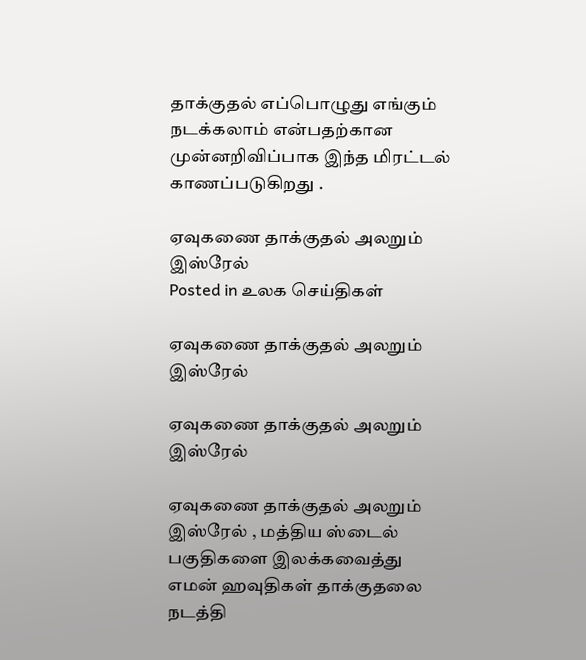தாக்குதல் எப்பொழுது எங்கும் நடக்கலாம் என்பதற்கான முன்னறிவிப்பாக இந்த மிரட்டல் காணப்படுகிறது .

ஏவுகணை தாக்குதல் அலறும் இஸ்ரேல்
Posted in உலக செய்திகள்

ஏவுகணை தாக்குதல் அலறும் இஸ்ரேல்

ஏவுகணை தாக்குதல் அலறும் இஸ்ரேல்

ஏவுகணை தாக்குதல் அலறும் இஸ்ரேல் , மத்திய ஸ்டைல் பகுதிகளை இலக்கவைத்து எமன் ஹவுதிகள் தாக்குதலை நடத்தி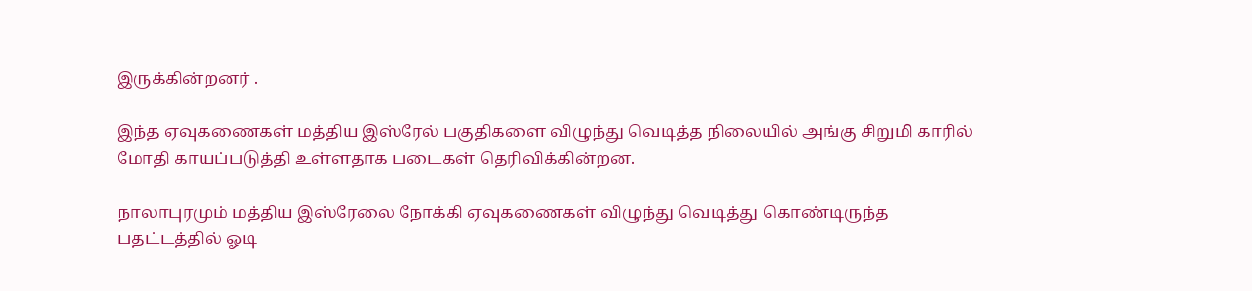இருக்கின்றனர் .

இந்த ஏவுகணைகள் மத்திய இஸ்ரேல் பகுதிகளை விழுந்து வெடித்த நிலையில் அங்கு சிறுமி காரில் மோதி காயப்படுத்தி உள்ளதாக படைகள் தெரிவிக்கின்றன.

நாலாபுரமும் மத்திய இஸ்ரேலை நோக்கி ஏவுகணைகள் விழுந்து வெடித்து கொண்டிருந்த பதட்டத்தில் ஓடி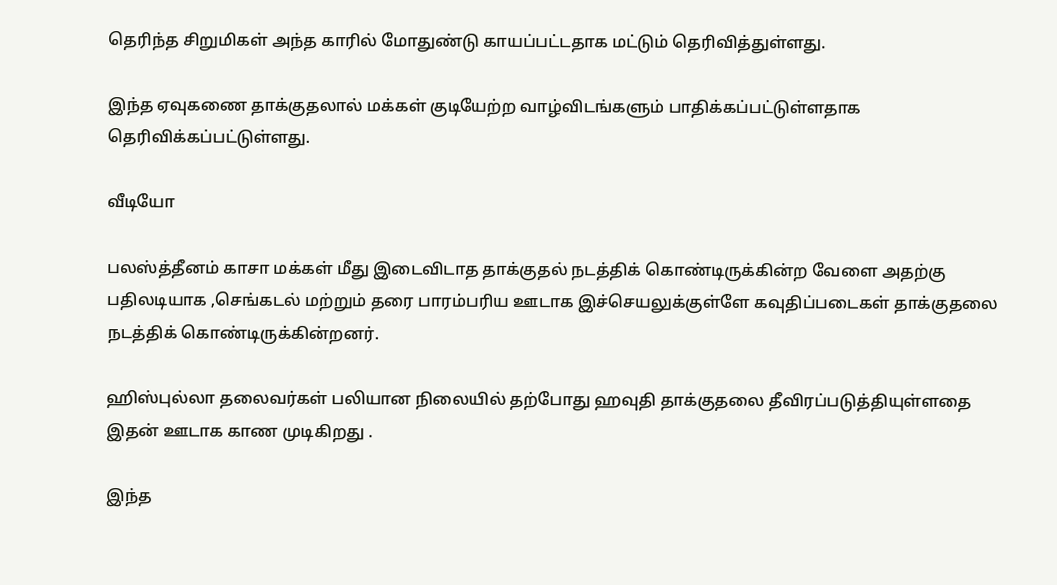தெரிந்த சிறுமிகள் அந்த காரில் மோதுண்டு காயப்பட்டதாக மட்டும் தெரிவித்துள்ளது.

இந்த ஏவுகணை தாக்குதலால் மக்கள் குடியேற்ற வாழ்விடங்களும் பாதிக்கப்பட்டுள்ளதாக தெரிவிக்கப்பட்டுள்ளது.

வீடியோ

பலஸ்த்தீனம் காசா மக்கள் மீது இடைவிடாத தாக்குதல் நடத்திக் கொண்டிருக்கின்ற வேளை அதற்கு பதிலடியாக ,செங்கடல் மற்றும் தரை பாரம்பரிய ஊடாக இச்செயலுக்குள்ளே கவுதிப்படைகள் தாக்குதலை நடத்திக் கொண்டிருக்கின்றனர்.

ஹிஸ்புல்லா தலைவர்கள் பலியான நிலையில் தற்போது ஹவுதி தாக்குதலை தீவிரப்படுத்தியுள்ளதை இதன் ஊடாக காண முடிகிறது .

இந்த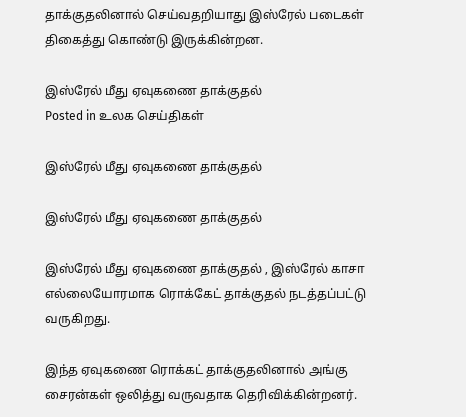தாக்குதலினால் செய்வதறியாது இஸ்ரேல் படைகள் திகைத்து கொண்டு இருக்கின்றன.

இஸ்ரேல் மீது ஏவுகணை தாக்குதல்
Posted in உலக செய்திகள்

இஸ்ரேல் மீது ஏவுகணை தாக்குதல்

இஸ்ரேல் மீது ஏவுகணை தாக்குதல்

இஸ்ரேல் மீது ஏவுகணை தாக்குதல் , இஸ்ரேல் காசா எல்லையோரமாக ரொக்கேட் தாக்குதல் நடத்தப்பட்டு வருகிறது.

இந்த ஏவுகணை ரொக்கட் தாக்குதலினால் அங்கு சைரன்கள் ஒலித்து வருவதாக தெரிவிக்கின்றனர்.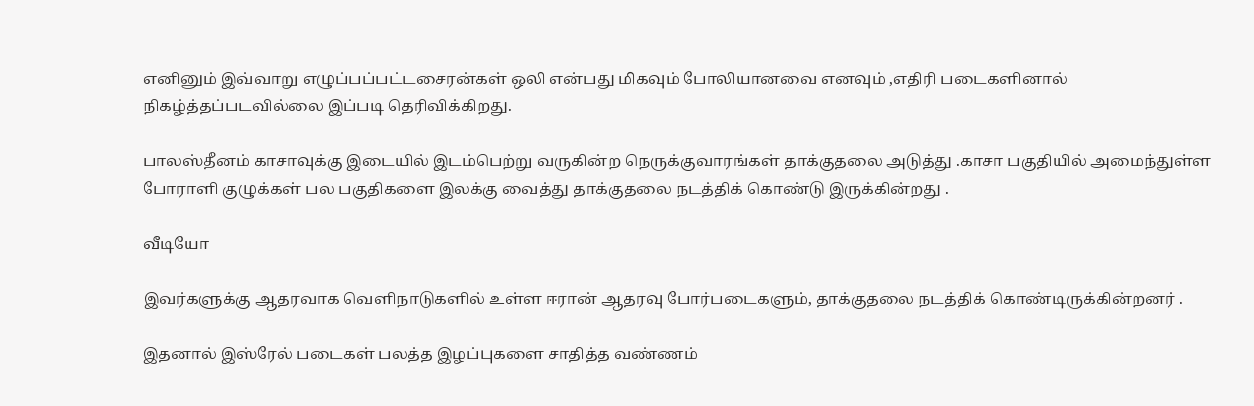எனினும் இவ்வாறு எழுப்பப்பட்டசைரன்கள் ஒலி என்பது மிகவும் போலியானவை எனவும் ,எதிரி படைகளினால் நிகழ்த்தப்படவில்லை இப்படி தெரிவிக்கிறது.

பாலஸ்தீனம் காசாவுக்கு இடையில் இடம்பெற்று வருகின்ற நெருக்குவாரங்கள் தாக்குதலை அடுத்து .காசா பகுதியில் அமைந்துள்ள போராளி குழுக்கள் பல பகுதிகளை இலக்கு வைத்து தாக்குதலை நடத்திக் கொண்டு இருக்கின்றது .

வீடியோ

இவர்களுக்கு ஆதரவாக வெளிநாடுகளில் உள்ள ஈரான் ஆதரவு போர்படைகளும், தாக்குதலை நடத்திக் கொண்டிருக்கின்றனர் .

இதனால் இஸ்ரேல் படைகள் பலத்த இழப்புகளை சாதித்த வண்ணம்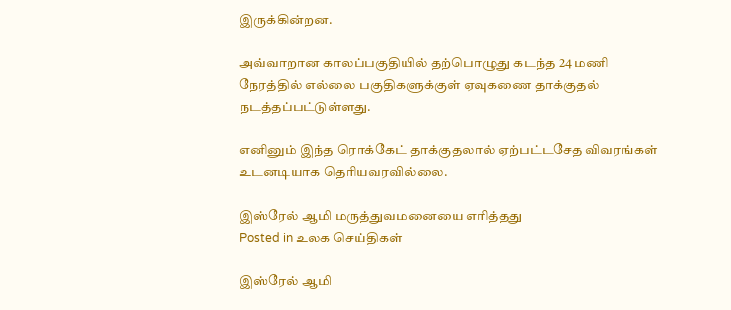இருக்கின்றன.

அவ்வாறான காலப்பகுதியில் தற்பொழுது கடந்த 24 மணி நேரத்தில் எல்லை பகுதிகளுக்குள் ஏவுகணை தாக்குதல் நடத்தப்பட்டுள்ளது.

எனினும் இந்த ரொக்கேட் தாக்குதலால் ஏற்பட்டசேத விவரங்கள் உடனடியாக தெரியவரவில்லை.

இஸ்ரேல் ஆமி மருத்துவமனையை எரித்தது
Posted in உலக செய்திகள்

இஸ்ரேல் ஆமி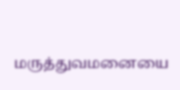மருத்துவமனையை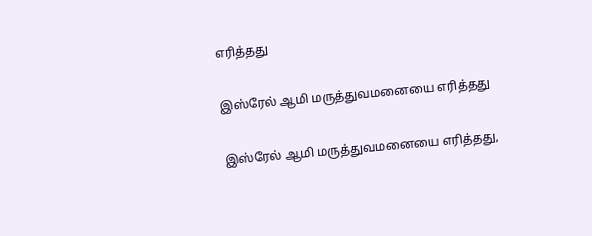எரித்தது

இஸ்ரேல் ஆமி மருத்துவமனையை எரித்தது

இஸ்ரேல் ஆமி மருத்துவமனையை எரித்தது,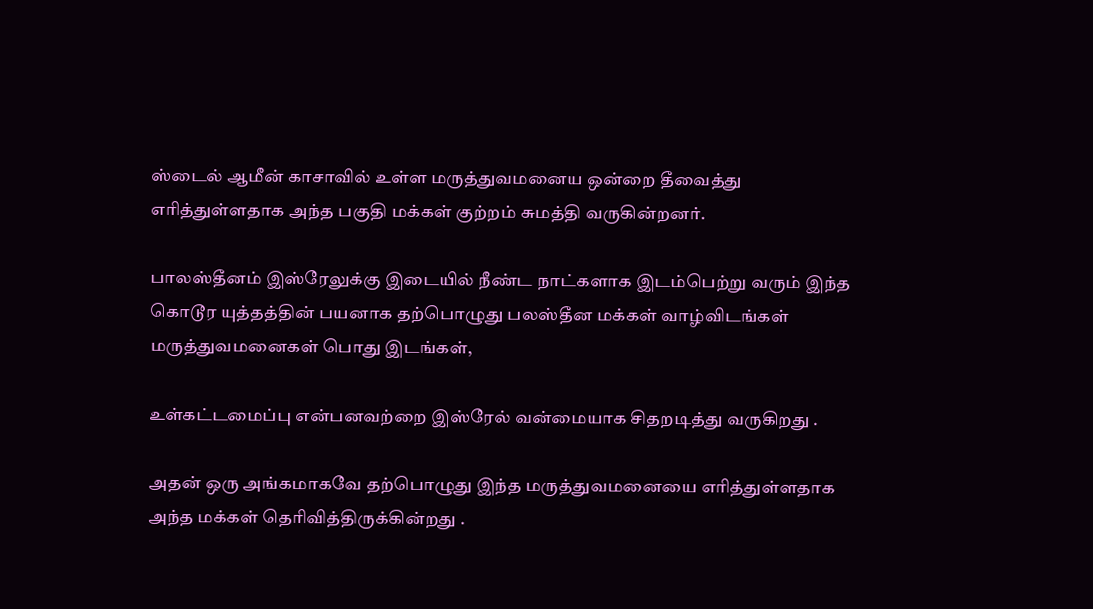ஸ்டைல் ஆமீன் காசாவில் உள்ள மருத்துவமனைய ஒன்றை தீவைத்து எரித்துள்ளதாக அந்த பகுதி மக்கள் குற்றம் சுமத்தி வருகின்றனர்.

பாலஸ்தீனம் இஸ்ரேலுக்கு இடையில் நீண்ட நாட்களாக இடம்பெற்று வரும் இந்த கொடூர யுத்தத்தின் பயனாக தற்பொழுது பலஸ்தீன மக்கள் வாழ்விடங்கள் மருத்துவமனைகள் பொது இடங்கள்,

உள்கட்டமைப்பு என்பனவற்றை இஸ்ரேல் வன்மையாக சிதறடித்து வருகிறது .

அதன் ஒரு அங்கமாகவே தற்பொழுது இந்த மருத்துவமனையை எரித்துள்ளதாக அந்த மக்கள் தெரிவித்திருக்கின்றது .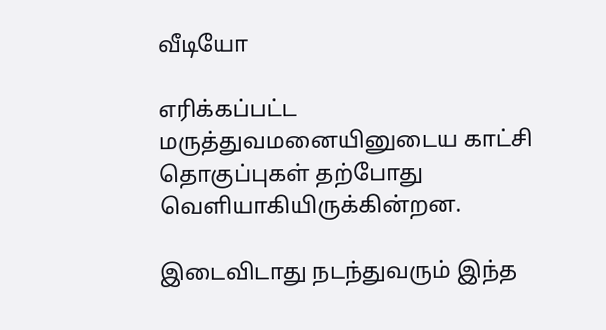வீடியோ

எரிக்கப்பட்ட மருத்துவமனையினுடைய காட்சி தொகுப்புகள் தற்போது வெளியாகியிருக்கின்றன.

இடைவிடாது நடந்துவரும் இந்த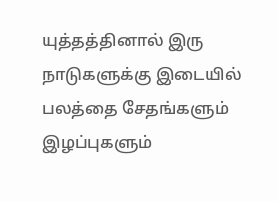யுத்தத்தினால் இரு நாடுகளுக்கு இடையில் பலத்தை சேதங்களும் இழப்புகளும்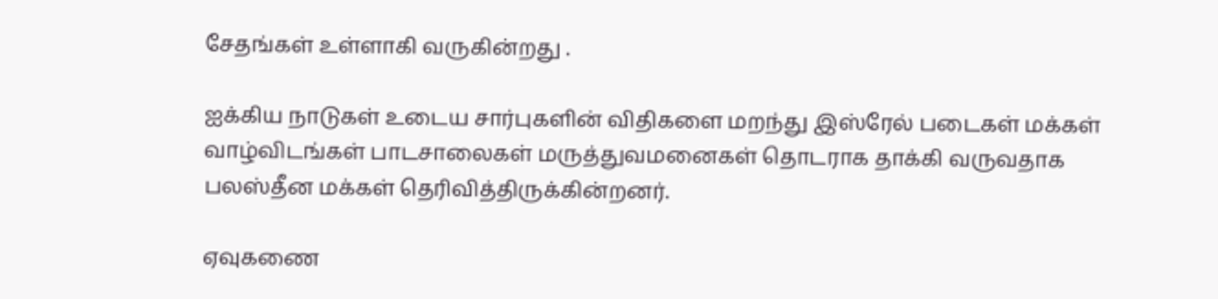சேதங்கள் உள்ளாகி வருகின்றது .

ஐக்கிய நாடுகள் உடைய சார்புகளின் விதிகளை மறந்து இஸ்ரேல் படைகள் மக்கள் வாழ்விடங்கள் பாடசாலைகள் மருத்துவமனைகள் தொடராக தாக்கி வருவதாக பலஸ்தீன மக்கள் தெரிவித்திருக்கின்றனர்.

ஏவுகணை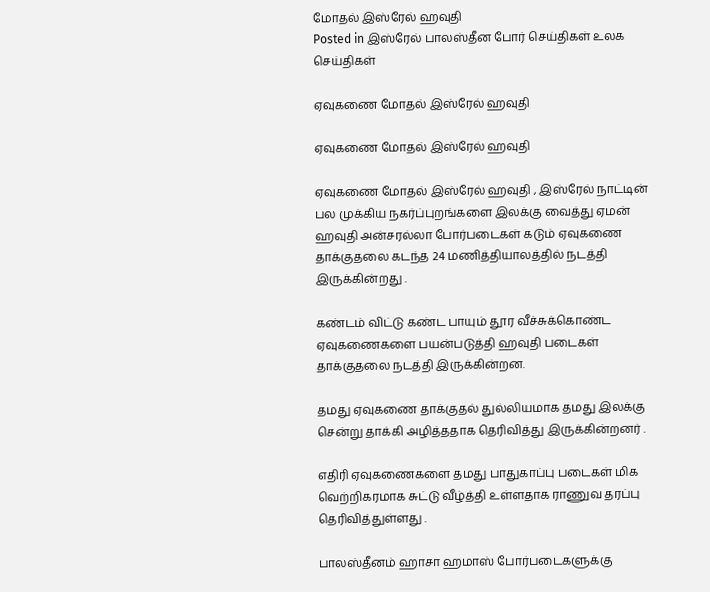மோதல் இஸ்ரேல் ஹவுதி
Posted in இஸ்ரேல் பாலஸ்தீன போர் செய்திகள் உலக செய்திகள்

ஏவுகணை மோதல் இஸ்ரேல் ஹவுதி

ஏவுகணை மோதல் இஸ்ரேல் ஹவுதி

ஏவுகணை மோதல் இஸ்ரேல் ஹவுதி , இஸ்ரேல் நாட்டின் பல முக்கிய நகர்ப்புறங்களை இலக்கு வைத்து ஏமன் ஹவுதி அன்சரல்லா போர்படைகள் கடும் ஏவுகணை தாக்குதலை கடந்த 24 மணித்தியாலத்தில் நடத்தி இருக்கின்றது .

கண்டம் விட்டு கண்ட பாயும் தூர வீச்சுக்கொண்ட ஏவுகணைகளை பயன்படுத்தி ஹவுதி படைகள் தாக்குதலை நடத்தி இருக்கின்றன.

தமது ஏவுகணை தாக்குதல் துல்லியமாக தமது இலக்கு சென்று தாக்கி அழித்ததாக தெரிவித்து இருக்கின்றனர் .

எதிரி ஏவுகணைகளை தமது பாதுகாப்பு படைகள் மிக வெற்றிகரமாக சுட்டு வீழ்த்தி உள்ளதாக ராணுவ தரப்பு தெரிவித்துள்ளது .

பாலஸ்தீனம் ஹாசா ஹமாஸ் போர்படைகளுக்கு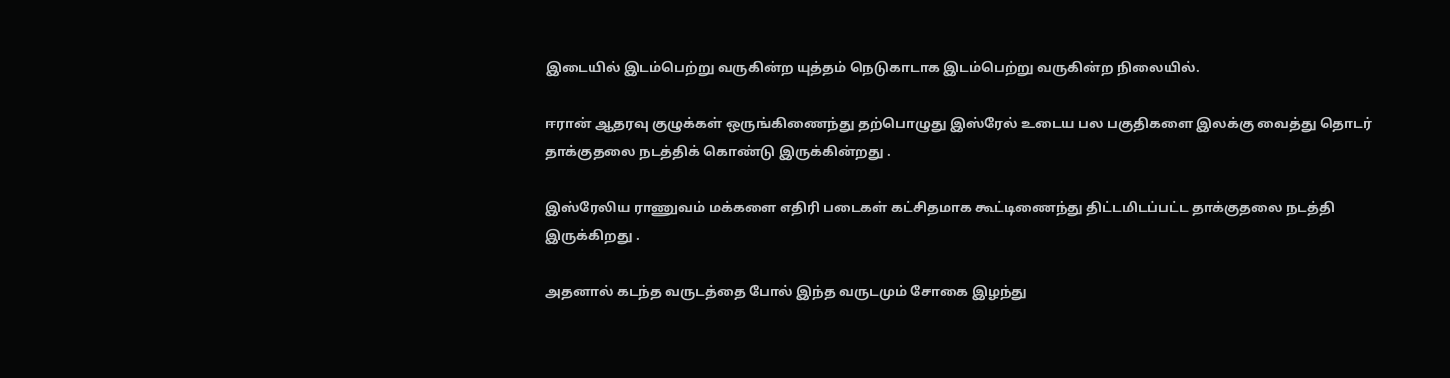இடையில் இடம்பெற்று வருகின்ற யுத்தம் நெடுகாடாக இடம்பெற்று வருகின்ற நிலையில்.

ஈரான் ஆதரவு குழுக்கள் ஒருங்கிணைந்து தற்பொழுது இஸ்ரேல் உடைய பல பகுதிகளை இலக்கு வைத்து தொடர் தாக்குதலை நடத்திக் கொண்டு இருக்கின்றது .

இஸ்ரேலிய ராணுவம் மக்களை எதிரி படைகள் கட்சிதமாக கூட்டிணைந்து திட்டமிடப்பட்ட தாக்குதலை நடத்தி இருக்கிறது .

அதனால் கடந்த வருடத்தை போல் இந்த வருடமும் சோகை இழந்து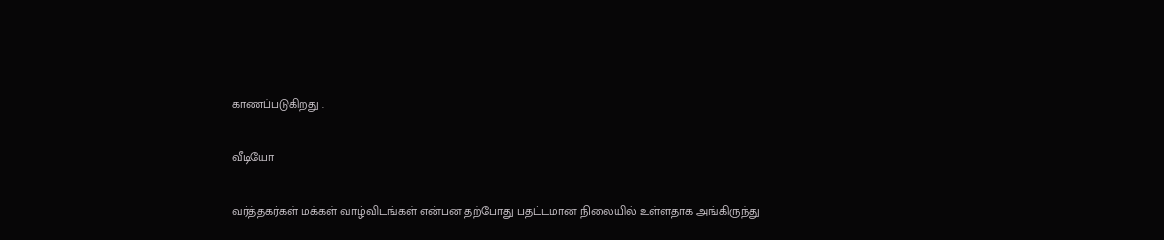காணப்படுகிறது .

வீடியோ

வர்த்தகர்கள் மக்கள் வாழ்விடங்கள் என்பன தற்போது பதட்டமான நிலையில் உள்ளதாக அங்கிருந்து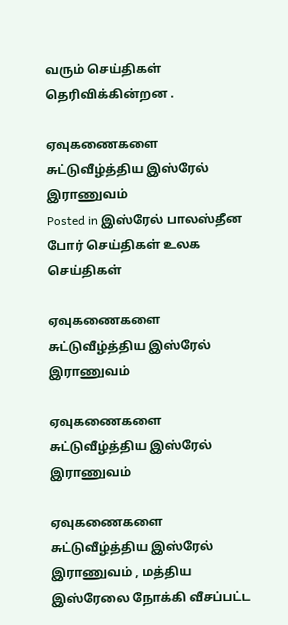வரும் செய்திகள் தெரிவிக்கின்றன .

ஏவுகணைகளை சுட்டுவீழ்த்திய இஸ்ரேல் இராணுவம்
Posted in இஸ்ரேல் பாலஸ்தீன போர் செய்திகள் உலக செய்திகள்

ஏவுகணைகளை சுட்டுவீழ்த்திய இஸ்ரேல் இராணுவம்

ஏவுகணைகளை சுட்டுவீழ்த்திய இஸ்ரேல் இராணுவம்

ஏவுகணைகளை சுட்டுவீழ்த்திய இஸ்ரேல் இராணுவம் , மத்திய இஸ்ரேலை நோக்கி வீசப்பட்ட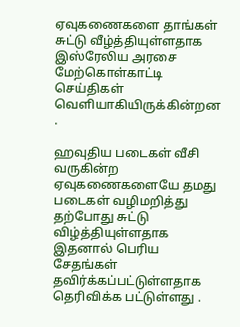ஏவுகணைகளை தாங்கள் சுட்டு வீழ்த்தியுள்ளதாக இஸ்ரேலிய அரசை மேற்கொள்காட்டி செய்திகள் வெளியாகியிருக்கின்றன .

ஹவுதிய படைகள் வீசி வருகின்ற ஏவுகணைகளையே தமது படைகள் வழிமறித்து தற்போது சுட்டு விழ்த்தியுள்ளதாக இதனால் பெரிய சேதங்கள் தவிர்க்கப்பட்டுள்ளதாக தெரிவிக்க பட்டுள்ளது .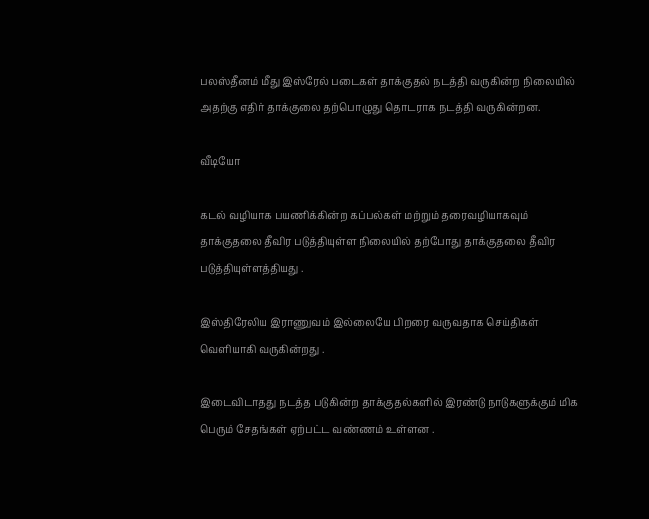பலஸ்தீனம் மீது இஸ்ரேல் படைகள் தாக்குதல் நடத்தி வருகின்ற நிலையில் அதற்கு எதிர் தாக்குலை தற்பொழுது தொடராக நடத்தி வருகின்றன.

வீடியோ

கடல் வழியாக பயணிக்கின்ற கப்பல்கள் மற்றும் தரைவழியாகவும் தாக்குதலை தீவிர படுத்தியுள்ள நிலையில் தற்போது தாக்குதலை தீவிர படுத்தியுள்ளத்தியது .

இஸ்திரேலிய இராணுவம் இல்லையே பிறரை வருவதாக செய்திகள் வெளியாகி வருகின்றது .

இடைவிடாதது நடத்த படுகின்ற தாக்குதல்களில் இரண்டு நாடுகளுக்கும் மிக பெரும் சேதங்கள் ஏற்பட்ட வண்ணம் உள்ளன .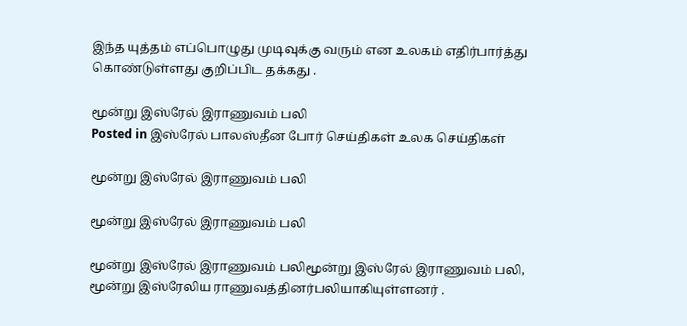இந்த யுத்தம் எப்பொழுது முடிவுக்கு வரும் என உலகம் எதிர்பார்த்து கொண்டுள்ளது குறிப்பிட தக்கது .

மூன்று இஸ்ரேல் இராணுவம் பலி
Posted in இஸ்ரேல் பாலஸ்தீன போர் செய்திகள் உலக செய்திகள்

மூன்று இஸ்ரேல் இராணுவம் பலி

மூன்று இஸ்ரேல் இராணுவம் பலி

மூன்று இஸ்ரேல் இராணுவம் பலிமூன்று இஸ்ரேல் இராணுவம் பலி, மூன்று இஸ்ரேலிய ராணுவத்தினர்பலியாகியுள்ளனர் .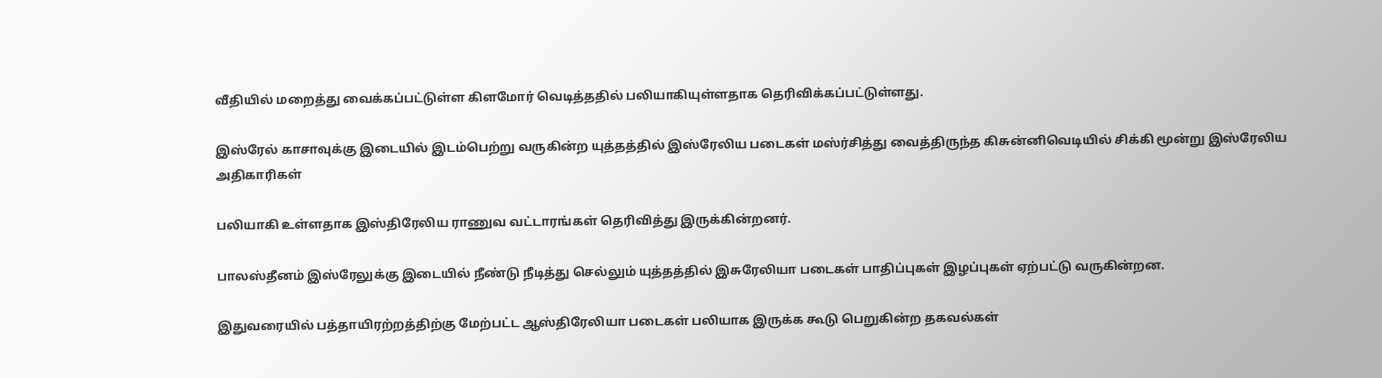வீதியில் மறைத்து வைக்கப்பட்டுள்ள கிளமோர் வெடித்ததில் பலியாகியுள்ளதாக தெரிவிக்கப்பட்டுள்ளது.

இஸ்ரேல் காசாவுக்கு இடையில் இடம்பெற்று வருகின்ற யுத்தத்தில் இஸ்ரேலிய படைகள் மஸ்ர்சித்து வைத்திருந்த கிசுன்னிவெடியில் சிக்கி மூன்று இஸ்ரேலிய அதிகாரிகள்

பலியாகி உள்ளதாக இஸ்திரேலிய ராணுவ வட்டாரங்கள் தெரிவித்து இருக்கின்றனர்.

பாலஸ்தீனம் இஸ்ரேலுக்கு இடையில் நீண்டு நீடித்து செல்லும் யுத்தத்தில் இசுரேலியா படைகள் பாதிப்புகள் இழப்புகள் ஏற்பட்டு வருகின்றன.

இதுவரையில் பத்தாயிரற்றத்திற்கு மேற்பட்ட ஆஸ்திரேலியா படைகள் பலியாக இருக்க கூடு பெறுகின்ற தகவல்கள்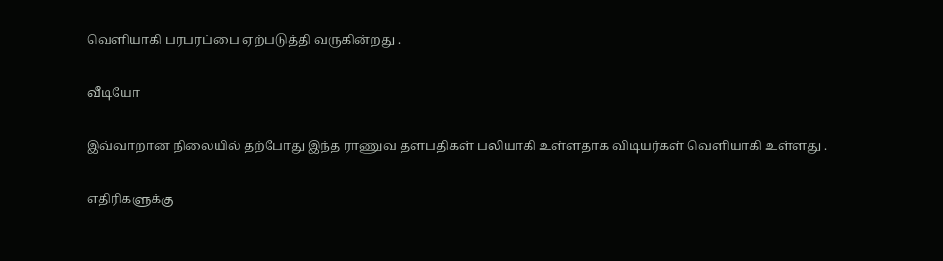வெளியாகி பரபரப்பை ஏற்படுத்தி வருகின்றது .

வீடியோ

இவ்வாறான நிலையில் தற்போது இந்த ராணுவ தளபதிகள் பலியாகி உள்ளதாக விடியர்கள் வெளியாகி உள்ளது .

எதிரிகளுக்கு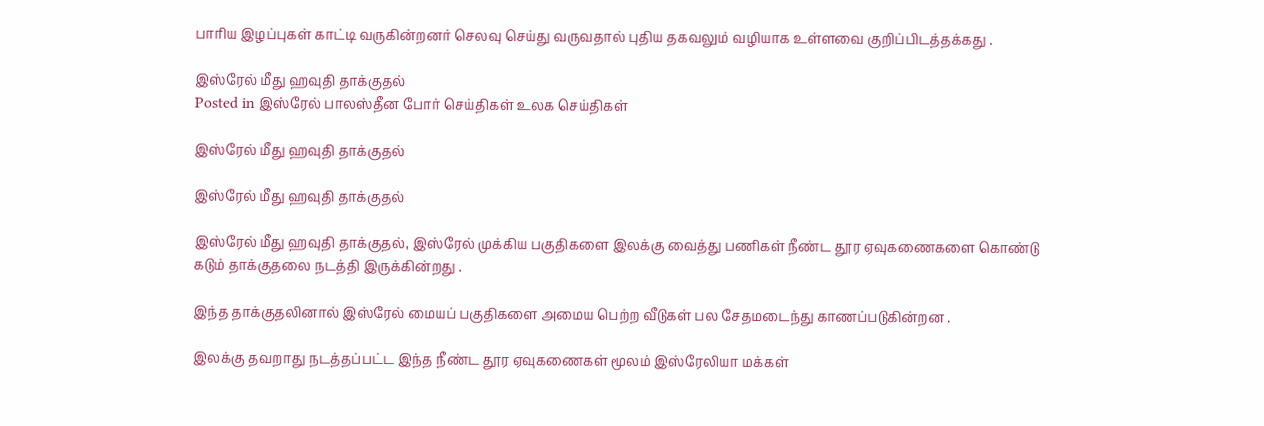பாரிய இழப்புகள் காட்டி வருகின்றனர் செலவு செய்து வருவதால் புதிய தகவலும் வழியாக உள்ளவை குறிப்பிடத்தக்கது .

இஸ்ரேல் மீது ஹவுதி தாக்குதல்
Posted in இஸ்ரேல் பாலஸ்தீன போர் செய்திகள் உலக செய்திகள்

இஸ்ரேல் மீது ஹவுதி தாக்குதல்

இஸ்ரேல் மீது ஹவுதி தாக்குதல்

இஸ்ரேல் மீது ஹவுதி தாக்குதல், இஸ்ரேல் முக்கிய பகுதிகளை இலக்கு வைத்து பணிகள் நீண்ட தூர ஏவுகணைகளை கொண்டு கடும் தாக்குதலை நடத்தி இருக்கின்றது .

இந்த தாக்குதலினால் இஸ்ரேல் மையப் பகுதிகளை அமைய பெற்ற வீடுகள் பல சேதமடைந்து காணப்படுகின்றன .

இலக்கு தவறாது நடத்தப்பட்ட இந்த நீண்ட தூர ஏவுகணைகள் மூலம் இஸ்ரேலியா மக்கள்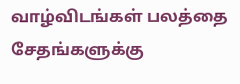வாழ்விடங்கள் பலத்தை சேதங்களுக்கு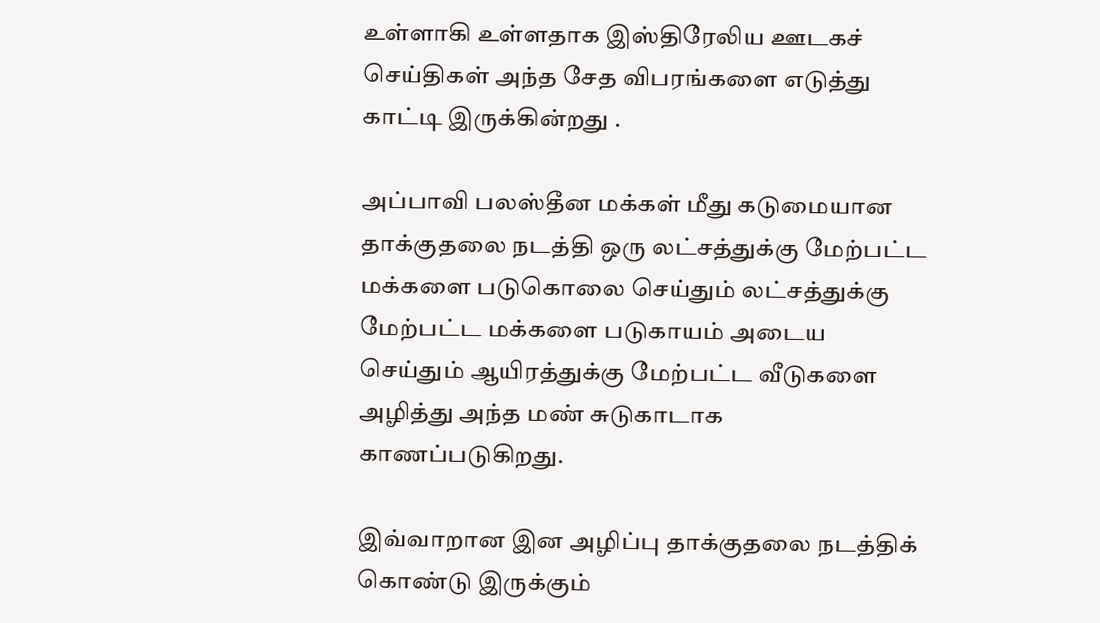உள்ளாகி உள்ளதாக இஸ்திரேலிய ஊடகச் செய்திகள் அந்த சேத விபரங்களை எடுத்து காட்டி இருக்கின்றது .

அப்பாவி பலஸ்தீன மக்கள் மீது கடுமையான தாக்குதலை நடத்தி ஒரு லட்சத்துக்கு மேற்பட்ட மக்களை படுகொலை செய்தும் லட்சத்துக்கு மேற்பட்ட மக்களை படுகாயம் அடைய செய்தும் ஆயிரத்துக்கு மேற்பட்ட வீடுகளை அழித்து அந்த மண் சுடுகாடாக காணப்படுகிறது.

இவ்வாறான இன அழிப்பு தாக்குதலை நடத்திக் கொண்டு இருக்கும்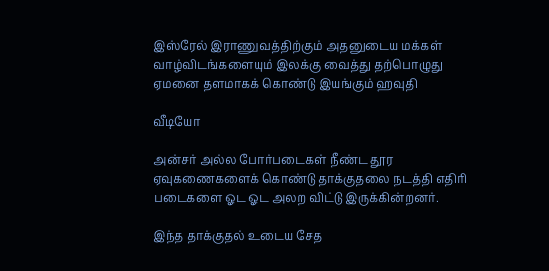இஸ்ரேல் இராணுவத்திற்கும் அதனுடைய மக்கள் வாழ்விடங்களையும் இலக்கு வைத்து தற்பொழுது ஏமனை தளமாகக் கொண்டு இயங்கும் ஹவுதி

வீடியோ

அன்சர் அல்ல போர்படைகள் நீண்ட தூர ஏவுகணைகளைக் கொண்டு தாக்குதலை நடத்தி எதிரி படைகளை ஓட ஓட அலற விட்டு இருக்கின்றனர்.

இந்த தாக்குதல் உடைய சேத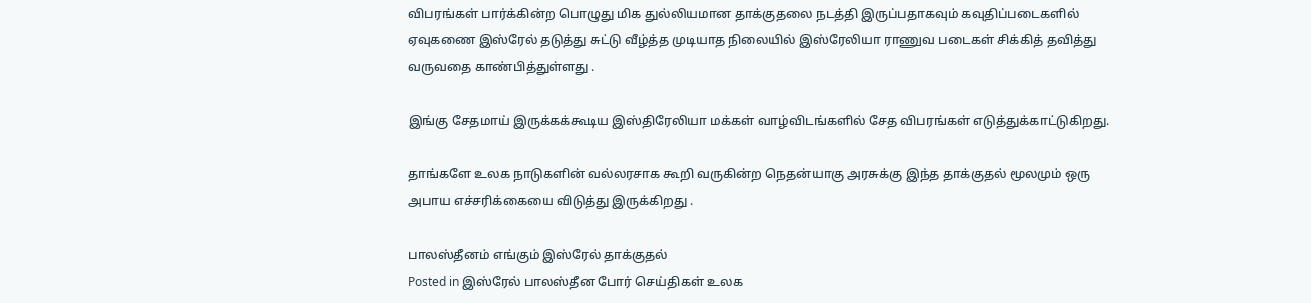விபரங்கள் பார்க்கின்ற பொழுது மிக துல்லியமான தாக்குதலை நடத்தி இருப்பதாகவும் கவுதிப்படைகளில் ஏவுகணை இஸ்ரேல் தடுத்து சுட்டு வீழ்த்த முடியாத நிலையில் இஸ்ரேலியா ராணுவ படைகள் சிக்கித் தவித்து வருவதை காண்பித்துள்ளது .

இங்கு சேதமாய் இருக்கக்கூடிய இஸ்திரேலியா மக்கள் வாழ்விடங்களில் சேத விபரங்கள் எடுத்துக்காட்டுகிறது.

தாங்களே உலக நாடுகளின் வல்லரசாக கூறி வருகின்ற நெதன்யாகு அரசுக்கு இந்த தாக்குதல் மூலமும் ஒரு அபாய எச்சரிக்கையை விடுத்து இருக்கிறது .

பாலஸ்தீனம் எங்கும் இஸ்ரேல் தாக்குதல்
Posted in இஸ்ரேல் பாலஸ்தீன போர் செய்திகள் உலக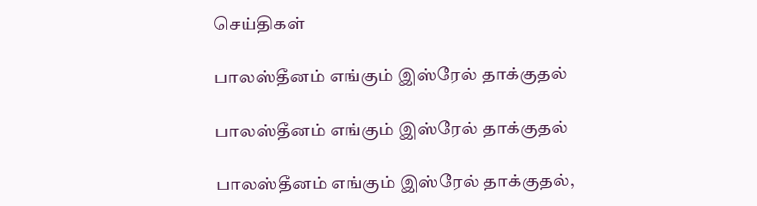செய்திகள்

பாலஸ்தீனம் எங்கும் இஸ்ரேல் தாக்குதல்

பாலஸ்தீனம் எங்கும் இஸ்ரேல் தாக்குதல்

பாலஸ்தீனம் எங்கும் இஸ்ரேல் தாக்குதல்,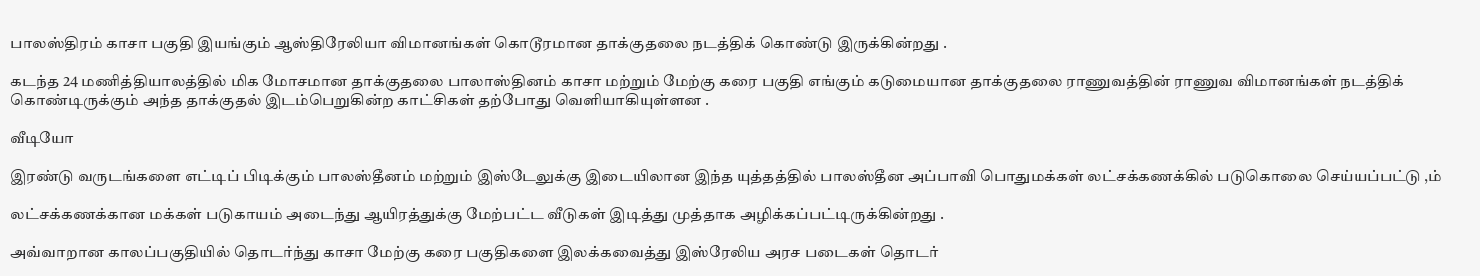பாலஸ்திரம் காசா பகுதி இயங்கும் ஆஸ்திரேலியா விமானங்கள் கொடூரமான தாக்குதலை நடத்திக் கொண்டு இருக்கின்றது .

கடந்த 24 மணித்தியாலத்தில் மிக மோசமான தாக்குதலை பாலாஸ்தினம் காசா மற்றும் மேற்கு கரை பகுதி எங்கும் கடுமையான தாக்குதலை ராணுவத்தின் ராணுவ விமானங்கள் நடத்திக் கொண்டிருக்கும் அந்த தாக்குதல் இடம்பெறுகின்ற காட்சிகள் தற்போது வெளியாகியுள்ளன .

வீடியோ

இரண்டு வருடங்களை எட்டிப் பிடிக்கும் பாலஸ்தீனம் மற்றும் இஸ்டேலுக்கு இடையிலான இந்த யுத்தத்தில் பாலஸ்தீன அப்பாவி பொதுமக்கள் லட்சக்கணக்கில் படுகொலை செய்யப்பட்டு ,ம்

லட்சக்கணக்கான மக்கள் படுகாயம் அடைந்து ஆயிரத்துக்கு மேற்பட்ட வீடுகள் இடித்து முத்தாக அழிக்கப்பட்டிருக்கின்றது .

அவ்வாறான காலப்பகுதியில் தொடர்ந்து காசா மேற்கு கரை பகுதிகளை இலக்கவைத்து இஸ்ரேலிய அரச படைகள் தொடர்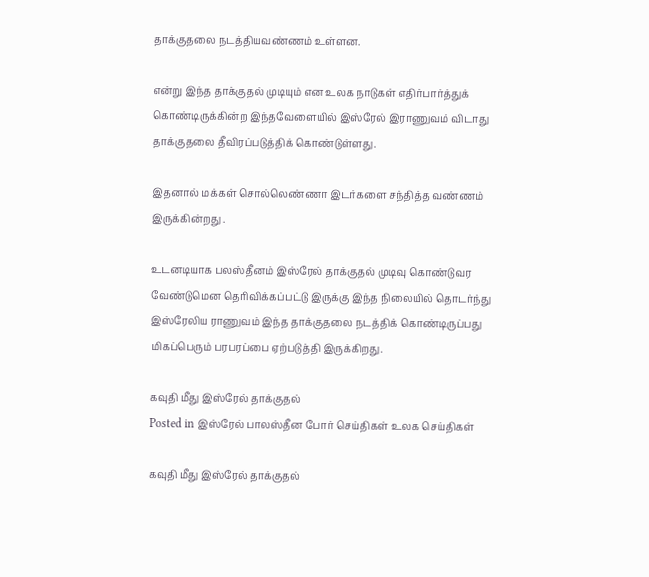தாக்குதலை நடத்தியவண்ணம் உள்ளன.

என்று இந்த தாக்குதல் முடியும் என உலக நாடுகள் எதிர்பார்த்துக் கொண்டிருக்கின்ற இந்தவேளையில் இஸ்ரேல் இராணுவம் விடாது தாக்குதலை தீவிரப்படுத்திக் கொண்டுள்ளது.

இதனால் மக்கள் சொல்லெண்ணா இடர்களை சந்தித்த வண்ணம் இருக்கின்றது .

உடனடியாக பலஸ்தீனம் இஸ்ரேல் தாக்குதல் முடிவு கொண்டுவர வேண்டுமென தெரிவிக்கப்பட்டு இருக்கு இந்த நிலையில் தொடர்ந்து இஸ்ரேலிய ராணுவம் இந்த தாக்குதலை நடத்திக் கொண்டிருப்பது மிகப்பெரும் பரபரப்பை ஏற்படுத்தி இருக்கிறது.

கவுதி மீது இஸ்ரேல் தாக்குதல்
Posted in இஸ்ரேல் பாலஸ்தீன போர் செய்திகள் உலக செய்திகள்

கவுதி மீது இஸ்ரேல் தாக்குதல்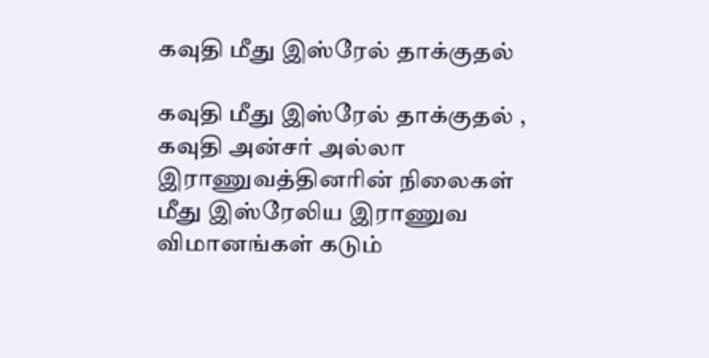கவுதி மீது இஸ்ரேல் தாக்குதல்

கவுதி மீது இஸ்ரேல் தாக்குதல் , கவுதி அன்சர் அல்லா இராணுவத்தினரின் நிலைகள் மீது இஸ்ரேலிய இராணுவ விமானங்கள் கடும்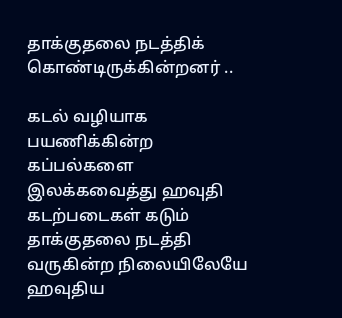தாக்குதலை நடத்திக் கொண்டிருக்கின்றனர் ..

கடல் வழியாக பயணிக்கின்ற கப்பல்களை இலக்கவைத்து ஹவுதி கடற்படைகள் கடும் தாக்குதலை நடத்தி வருகின்ற நிலையிலேயே ஹவுதிய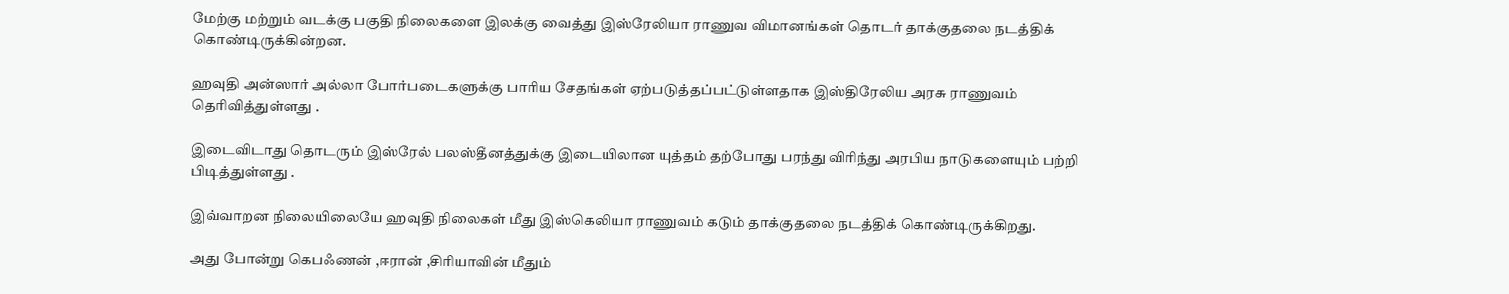மேற்கு மற்றும் வடக்கு பகுதி நிலைகளை இலக்கு வைத்து இஸ்ரேலியா ராணுவ விமானங்கள் தொடர் தாக்குதலை நடத்திக் கொண்டிருக்கின்றன.

ஹவுதி அன்ஸார் அல்லா போர்படைகளுக்கு பாரிய சேதங்கள் ஏற்படுத்தப்பட்டுள்ளதாக இஸ்திரேலிய அரசு ராணுவம் தெரிவித்துள்ளது .

இடைவிடாது தொடரும் இஸ்ரேல் பலஸ்தீனத்துக்கு இடையிலான யுத்தம் தற்போது பரந்து விரிந்து அரபிய நாடுகளையும் பற்றி பிடித்துள்ளது .

இவ்வாறன நிலையிலையே ஹவுதி நிலைகள் மீது இஸ்கெலியா ராணுவம் கடும் தாக்குதலை நடத்திக் கொண்டிருக்கிறது.

அது போன்று கெபஃணன் ,ஈரான் ,சிரியாவின் மீதும்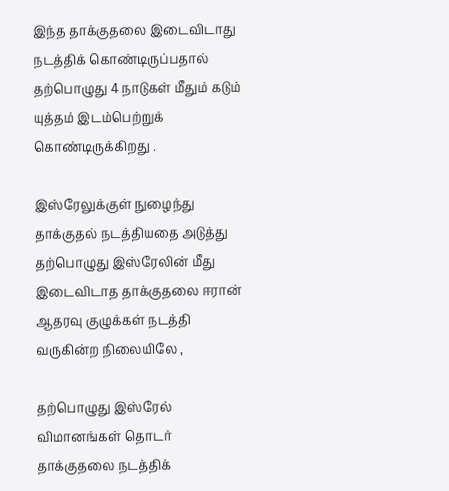இந்த தாக்குதலை இடைவிடாது நடத்திக் கொண்டிருப்பதால் தற்பொழுது 4 நாடுகள் மீதும் கடும் யுத்தம் இடம்பெற்றுக் கொண்டிருக்கிறது .

இஸ்ரேலுக்குள் நுழைந்து தாக்குதல் நடத்தியதை அடுத்து தற்பொழுது இஸ்ரேலின் மீது இடைவிடாத தாக்குதலை ஈரான் ஆதரவு குழுக்கள் நடத்தி வருகின்ற நிலையிலே ,

தற்பொழுது இஸ்ரேல் விமானங்கள் தொடர் தாக்குதலை நடத்திக்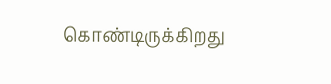கொண்டிருக்கிறது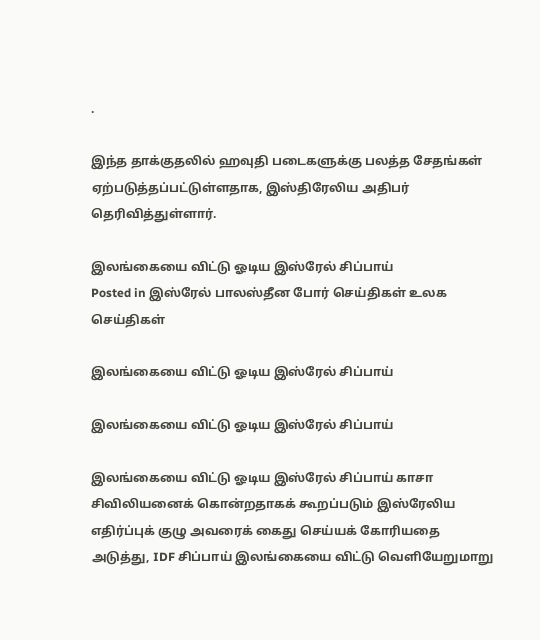.

இந்த தாக்குதலில் ஹவுதி படைகளுக்கு பலத்த சேதங்கள் ஏற்படுத்தப்பட்டுள்ளதாக, இஸ்திரேலிய அதிபர் தெரிவித்துள்ளார்.

இலங்கையை விட்டு ஓடிய இஸ்ரேல் சிப்பாய்
Posted in இஸ்ரேல் பாலஸ்தீன போர் செய்திகள் உலக செய்திகள்

இலங்கையை விட்டு ஓடிய இஸ்ரேல் சிப்பாய்

இலங்கையை விட்டு ஓடிய இஸ்ரேல் சிப்பாய்

இலங்கையை விட்டு ஓடிய இஸ்ரேல் சிப்பாய் காசா சிவிலியனைக் கொன்றதாகக் கூறப்படும் இஸ்ரேலிய எதிர்ப்புக் குழு அவரைக் கைது செய்யக் கோரியதை அடுத்து, IDF சிப்பாய் இலங்கையை விட்டு வெளியேறுமாறு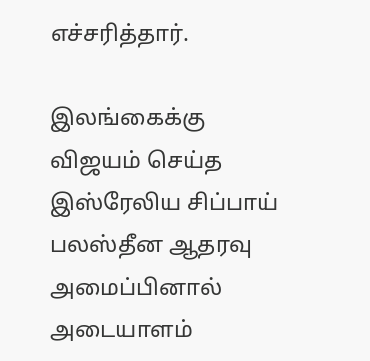எச்சரித்தார்.

இலங்கைக்கு விஜயம் செய்த இஸ்ரேலிய சிப்பாய் பலஸ்தீன ஆதரவு அமைப்பினால் அடையாளம்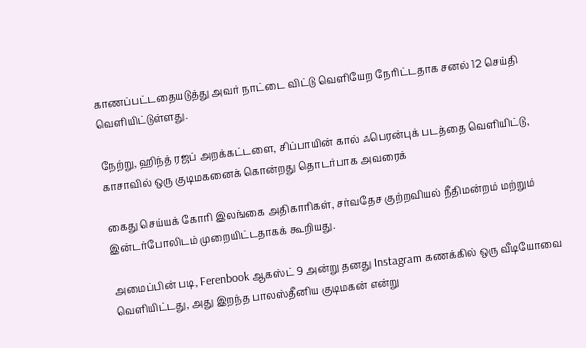காணப்பட்டதையடுத்து அவர் நாட்டை விட்டு வெளியேற நேரிட்டதாக சனல் 12 செய்தி வெளியிட்டுள்ளது.

நேற்று, ஹிந்த் ரஜப் அறக்கட்டளை, சிப்பாயின் கால் ஃபெரன்புக் படத்தை வெளியிட்டு, காசாவில் ஒரு குடிமகனைக் கொன்றது தொடர்பாக அவரைக்

கைது செய்யக் கோரி இலங்கை அதிகாரிகள், சர்வதேச குற்றவியல் நீதிமன்றம் மற்றும் இன்டர்போலிடம் முறையிட்டதாகக் கூறியது.

அமைப்பின் படி, Ferenbook ஆகஸ்ட் 9 அன்று தனது Instagram கணக்கில் ஒரு வீடியோவை வெளியிட்டது, அது இறந்த பாலஸ்தீனிய குடிமகன் என்று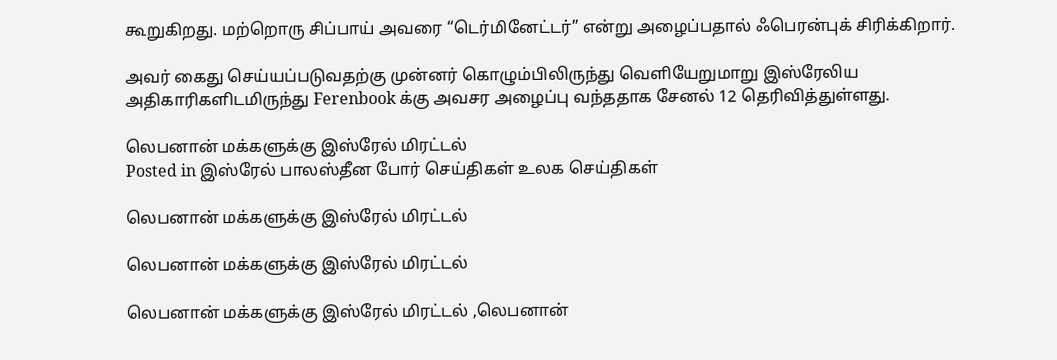கூறுகிறது. மற்றொரு சிப்பாய் அவரை “டெர்மினேட்டர்” என்று அழைப்பதால் ஃபெரன்புக் சிரிக்கிறார்.

அவர் கைது செய்யப்படுவதற்கு முன்னர் கொழும்பிலிருந்து வெளியேறுமாறு இஸ்ரேலிய அதிகாரிகளிடமிருந்து Ferenbook க்கு அவசர அழைப்பு வந்ததாக சேனல் 12 தெரிவித்துள்ளது.

லெபனான் மக்களுக்கு இஸ்ரேல் மிரட்டல்
Posted in இஸ்ரேல் பாலஸ்தீன போர் செய்திகள் உலக செய்திகள்

லெபனான் மக்களுக்கு இஸ்ரேல் மிரட்டல்

லெபனான் மக்களுக்கு இஸ்ரேல் மிரட்டல்

லெபனான் மக்களுக்கு இஸ்ரேல் மிரட்டல் ,லெபனான்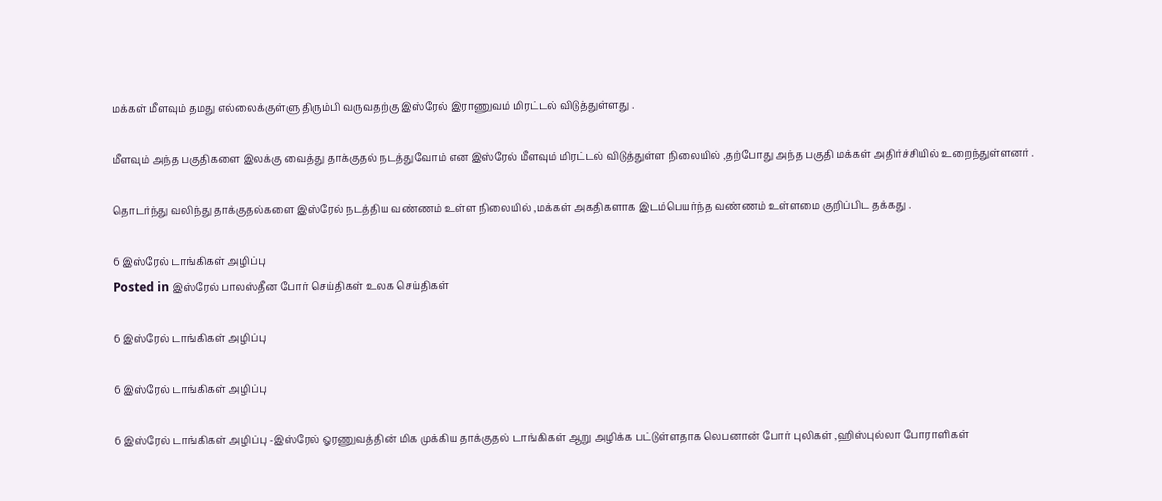மக்கள் மீளவும் தமது எல்லைக்குள்ளு திரும்பி வருவதற்கு இஸ்ரேல் இராணுவம் மிரட்டல் விடுத்துள்ளது .

மீளவும் அந்த பகுதிகளை இலக்கு வைத்து தாக்குதல் நடத்துவோம் என இஸ்ரேல் மீளவும் மிரட்டல் விடுத்துள்ள நிலையில் ,தற்போது அந்த பகுதி மக்கள் அதிர்ச்சியில் உறைந்துள்ளனர் .

தொடர்ந்து வலிந்து தாக்குதல்களை இஸ்ரேல் நடத்திய வண்ணம் உள்ள நிலையில் ,மக்கள் அகதிகளாக இடம்பெயர்ந்த வண்ணம் உள்ளமை குறிப்பிட தக்கது .

6 இஸ்ரேல் டாங்கிகள் அழிப்பு
Posted in இஸ்ரேல் பாலஸ்தீன போர் செய்திகள் உலக செய்திகள்

6 இஸ்ரேல் டாங்கிகள் அழிப்பு

6 இஸ்ரேல் டாங்கிகள் அழிப்பு

6 இஸ்ரேல் டாங்கிகள் அழிப்பு -இஸ்ரேல் ஓரணுவத்தின் மிக முக்கிய தாக்குதல் டாங்கிகள் ஆறு அழிக்க பட்டுள்ளதாக லெபனான் போர் புலிகள் ,ஹிஸ்புல்லா போராளிகள்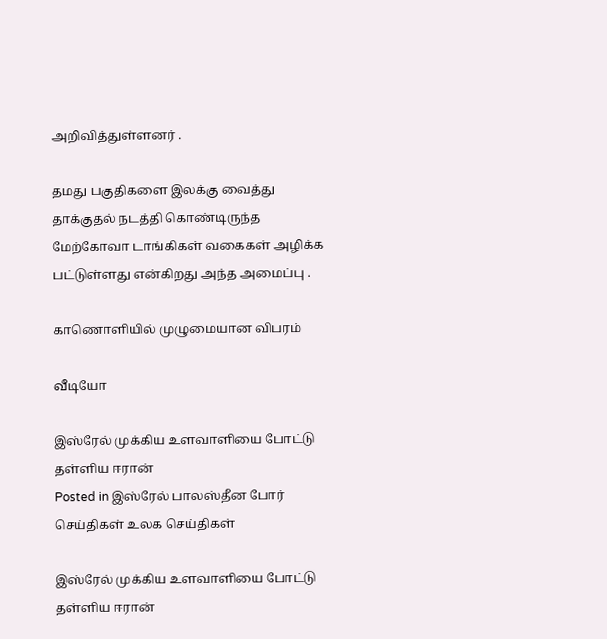அறிவித்துள்ளனர் .

தமது பகுதிகளை இலக்கு வைத்து தாக்குதல் நடத்தி கொண்டிருந்த மேற்கோவா டாங்கிகள் வகைகள் அழிக்க பட்டுள்ளது என்கிறது அந்த அமைப்பு .

காணொளியில் முழுமையான விபரம்

வீடியோ

இஸ்ரேல் முக்கிய உளவாளியை போட்டு தள்ளிய ஈரான்
Posted in இஸ்ரேல் பாலஸ்தீன போர் செய்திகள் உலக செய்திகள்

இஸ்ரேல் முக்கிய உளவாளியை போட்டு தள்ளிய ஈரான்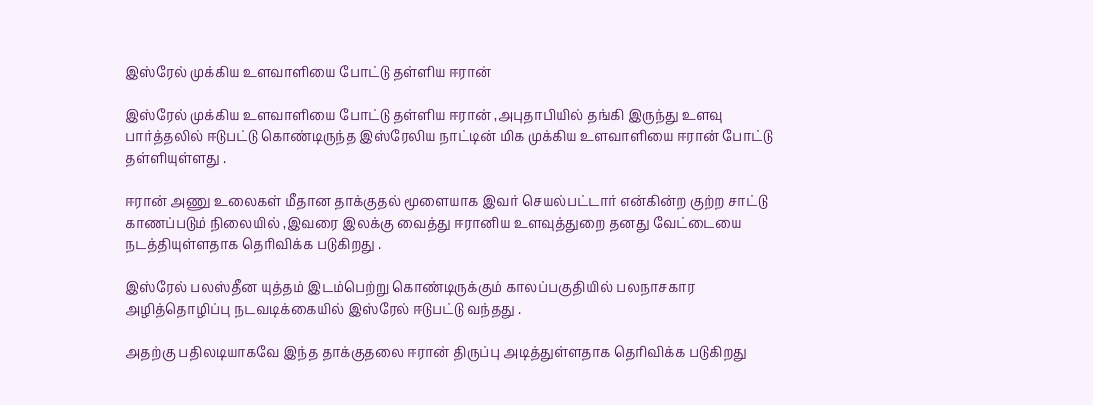இஸ்ரேல் முக்கிய உளவாளியை போட்டு தள்ளிய ஈரான்

இஸ்ரேல் முக்கிய உளவாளியை போட்டு தள்ளிய ஈரான் ,அபுதாபியில் தங்கி இருந்து உளவு பார்த்தலில் ஈடுபட்டு கொண்டிருந்த இஸ்ரேலிய நாட்டின் மிக முக்கிய உளவாளியை ஈரான் போட்டு தள்ளியுள்ளது .

ஈரான் அணு உலைகள் மீதான தாக்குதல் மூளையாக இவர் செயல்பட்டார் என்கின்ற குற்ற சாட்டு காணப்படும் நிலையில் ,இவரை இலக்கு வைத்து ஈரானிய உளவுத்துறை தனது வேட்டையை நடத்தியுள்ளதாக தெரிவிக்க படுகிறது .

இஸ்ரேல் பலஸ்தீன யுத்தம் இடம்பெற்று கொண்டிருக்கும் காலப்பகுதியில் பலநாசகார அழித்தொழிப்பு நடவடிக்கையில் இஸ்ரேல் ஈடுபட்டு வந்தது .

அதற்கு பதிலடியாகவே இந்த தாக்குதலை ஈரான் திருப்பு அடித்துள்ளதாக தெரிவிக்க படுகிறது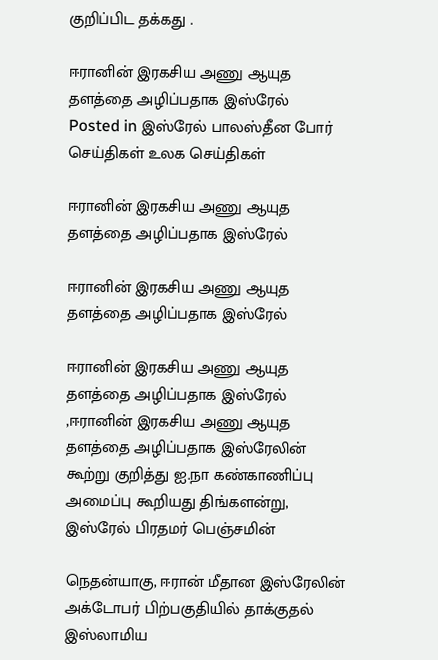குறிப்பிட தக்கது .

ஈரானின் இரகசிய அணு ஆயுத தளத்தை அழிப்பதாக இஸ்ரேல்
Posted in இஸ்ரேல் பாலஸ்தீன போர் செய்திகள் உலக செய்திகள்

ஈரானின் இரகசிய அணு ஆயுத தளத்தை அழிப்பதாக இஸ்ரேல்

ஈரானின் இரகசிய அணு ஆயுத தளத்தை அழிப்பதாக இஸ்ரேல்

ஈரானின் இரகசிய அணு ஆயுத தளத்தை அழிப்பதாக இஸ்ரேல் ,ஈரானின் இரகசிய அணு ஆயுத தளத்தை அழிப்பதாக இஸ்ரேலின் கூற்று குறித்து ஐ.நா கண்காணிப்பு அமைப்பு கூறியது திங்களன்று, இஸ்ரேல் பிரதமர் பெஞ்சமின்

நெதன்யாகு, ஈரான் மீதான இஸ்ரேலின் அக்டோபர் பிற்பகுதியில் தாக்குதல் இஸ்லாமிய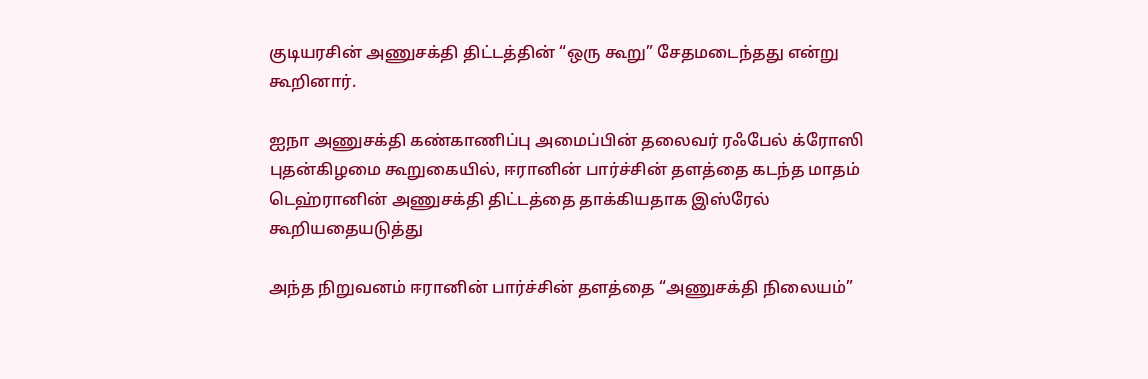குடியரசின் அணுசக்தி திட்டத்தின் “ஒரு கூறு” சேதமடைந்தது என்று கூறினார்.

ஐநா அணுசக்தி கண்காணிப்பு அமைப்பின் தலைவர் ரஃபேல் க்ரோஸி புதன்கிழமை கூறுகையில், ஈரானின் பார்ச்சின் தளத்தை கடந்த மாதம் டெஹ்ரானின் அணுசக்தி திட்டத்தை தாக்கியதாக இஸ்ரேல் கூறியதையடுத்து

அந்த நிறுவனம் ஈரானின் பார்ச்சின் தளத்தை “அணுசக்தி நிலையம்”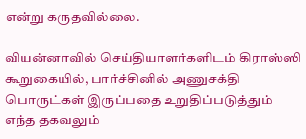என்று கருதவில்லை.

வியன்னாவில் செய்தியாளர்களிடம் கிராஸ்ஸி கூறுகையில், பார்ச்சினில் அணுசக்தி பொருட்கள் இருப்பதை உறுதிப்படுத்தும் எந்த தகவலும்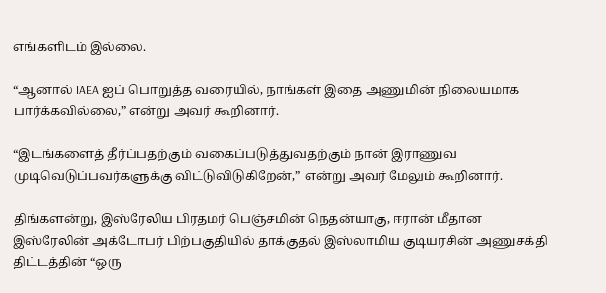எங்களிடம் இல்லை.

“ஆனால் IAEA ஐப் பொறுத்த வரையில், நாங்கள் இதை அணுமின் நிலையமாக பார்க்கவில்லை,” என்று அவர் கூறினார்.

“இடங்களைத் தீர்ப்பதற்கும் வகைப்படுத்துவதற்கும் நான் இராணுவ முடிவெடுப்பவர்களுக்கு விட்டுவிடுகிறேன்,” என்று அவர் மேலும் கூறினார்.

திங்களன்று, இஸ்ரேலிய பிரதமர் பெஞ்சமின் நெதன்யாகு, ஈரான் மீதான இஸ்ரேலின் அக்டோபர் பிற்பகுதியில் தாக்குதல் இஸ்லாமிய குடியரசின் அணுசக்தி திட்டத்தின் “ஒரு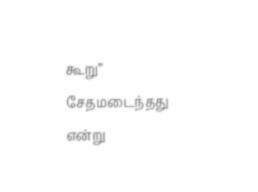கூறு” சேதமடைந்தது என்று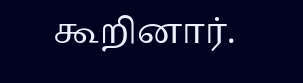கூறினார்.